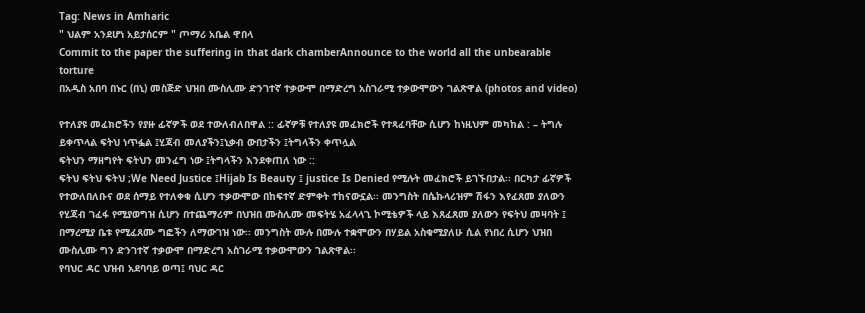Tag: News in Amharic
" ህልም አንደሆነ አይታሰርም " ጦማሪ አቤል ዋበላ
Commit to the paper the suffering in that dark chamberAnnounce to the world all the unbearable torture
በአዲስ አበባ በኑር (በኒ) መስጅድ ህዝበ ሙስሊሙ ድንገተኛ ተቃውሞ በማድረግ አስገራሚ ተቃውሞውን ገልጽዋል (photos and video)

የተለያዩ መፈክሮችን የያዙ ፊኛዎች ወደ ተውለብለበዋል :: ፊኛዎቹ የተለያዩ መፈክሮች የተጻፈባቸው ሲሆን ከነዚህም መካከል : – ትግሉ ይቀጥላል ፍትህ ነጥፏል ፤ሂጃብ መለያችን፤ኒቃብ ውበታችን ፤ትግላችን ቀጥሏል
ፍትህን ማዘግየት ፍትህን መንፈግ ነው ፤ትግላችን እንደቀጠለ ነው ::
ፍትህ ፍትህ ፍትህ ;We Need Justice ፤Hijab Is Beauty ፤ justice Is Denied የሚሉት መፈክሮች ይገኙበታል፡፡ በርካታ ፊኛዎች የተውለበለቡና ወደ ሰማይ የተለቀቁ ሲሆን ተቃውሞው በከፍተኛ ድምቀት ተከናውኗል፡፡ መንግስት በሴኩላሪዝም ሽፋን እየፈጸመ ያለውን የሂጃብ ገፈፋ የሚያወግዝ ሲሆን በተጨማሪም በህዝበ ሙስሊሙ መፍትሄ አፈላላጊ ኮሚቴዎች ላይ እጸፈጸመ ያለውን የፍትህ መዛባት ፤ በማረሚያ ቤቱ የሚፈጸሙ ግፎችን ለማውገዝ ነው፡፡ መንግስት ሙሉ በሙሉ ተቋሞውን በሃይል አስቁሚያለሁ ሲል የነበረ ሲሆን ህዝበ ሙስሊሙ ግን ድንገተኛ ተቃውሞ በማድረግ አስገራሚ ተቃውሞውን ገልጽዋል፡፡
የባህር ዳር ህዝብ አደባባይ ወጣ፤ ባህር ዳር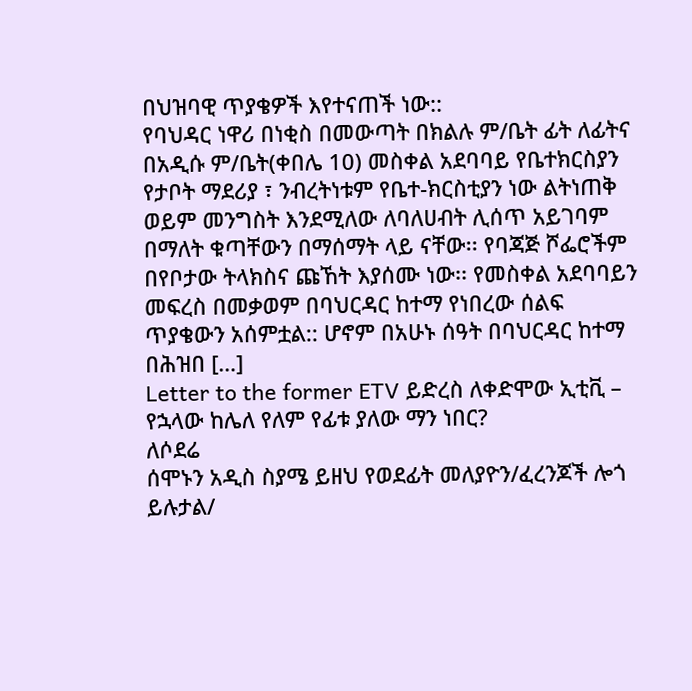በህዝባዊ ጥያቄዎች እየተናጠች ነው::
የባህዳር ነዋሪ በነቂስ በመውጣት በክልሉ ም/ቤት ፊት ለፊትና በአዲሱ ም/ቤት(ቀበሌ 10) መስቀል አደባባይ የቤተክርስያን የታቦት ማደሪያ ፣ ንብረትነቱም የቤተ-ክርስቲያን ነው ልትነጠቅ ወይም መንግስት እንደሚለው ለባለሀብት ሊሰጥ አይገባም በማለት ቁጣቸውን በማሰማት ላይ ናቸው፡፡ የባጃጅ ሾፌሮችም በየቦታው ትላክስና ጩኸት እያሰሙ ነው፡፡ የመስቀል አደባባይን መፍረስ በመቃወም በባህርዳር ከተማ የነበረው ሰልፍ ጥያቄውን አሰምቷል:: ሆኖም በአሁኑ ሰዓት በባህርዳር ከተማ በሕዝበ […]
Letter to the former ETV ይድረስ ለቀድሞው ኢቲቪ – የኋላው ከሌለ የለም የፊቱ ያለው ማን ነበር?
ለሶደሬ
ሰሞኑን አዲስ ስያሜ ይዘህ የወደፊት መለያዮን/ፈረንጆች ሎጎ ይሉታል/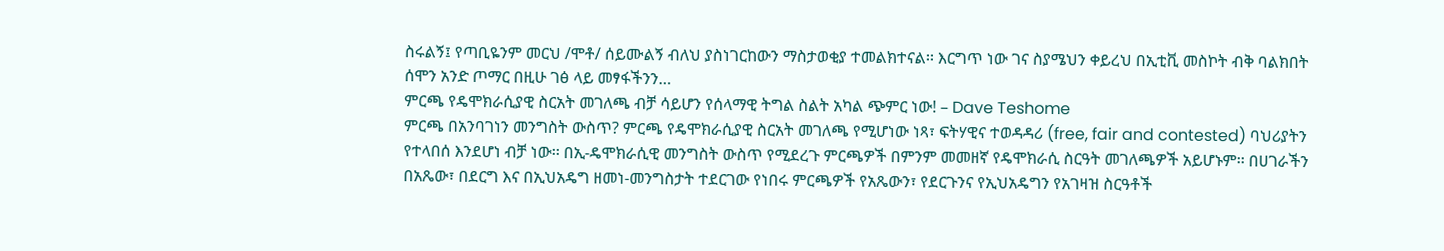ስሩልኝ፤ የጣቢዬንም መርህ /ሞቶ/ ሰይሙልኝ ብለህ ያስነገርከውን ማስታወቂያ ተመልክተናል፡፡ እርግጥ ነው ገና ስያሜህን ቀይረህ በኢቲቪ መስኮት ብቅ ባልክበት ሰሞን አንድ ጦማር በዚሁ ገፅ ላይ መፃፋችንን…
ምርጫ የዴሞክራሲያዊ ስርአት መገለጫ ብቻ ሳይሆን የሰላማዊ ትግል ስልት አካል ጭምር ነው! – Dave Teshome
ምርጫ በአንባገነን መንግስት ውስጥ? ምርጫ የዴሞክራሲያዊ ስርአት መገለጫ የሚሆነው ነጻ፣ ፍትሃዊና ተወዳዳሪ (free, fair and contested) ባህሪያትን የተላበሰ እንደሆነ ብቻ ነው፡፡ በኢ-ዴሞክራሲዊ መንግስት ውስጥ የሚደረጉ ምርጫዎች በምንም መመዘኛ የዴሞክራሲ ስርዓት መገለጫዎች አይሆኑም፡፡ በሀገራችን በአጼው፣ በደርግ እና በኢህአዴግ ዘመነ-መንግስታት ተደርገው የነበሩ ምርጫዎች የአጼውን፣ የደርጉንና የኢህአዴግን የአገዛዝ ስርዓቶች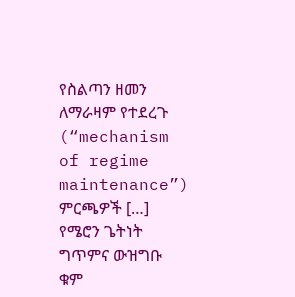የስልጣን ዘመን ለማራዛም የተደረጉ (“mechanism of regime maintenance”) ምርጫዎች […]
የሜሮን ጌትነት ግጥምና ውዝግቡ
ቁም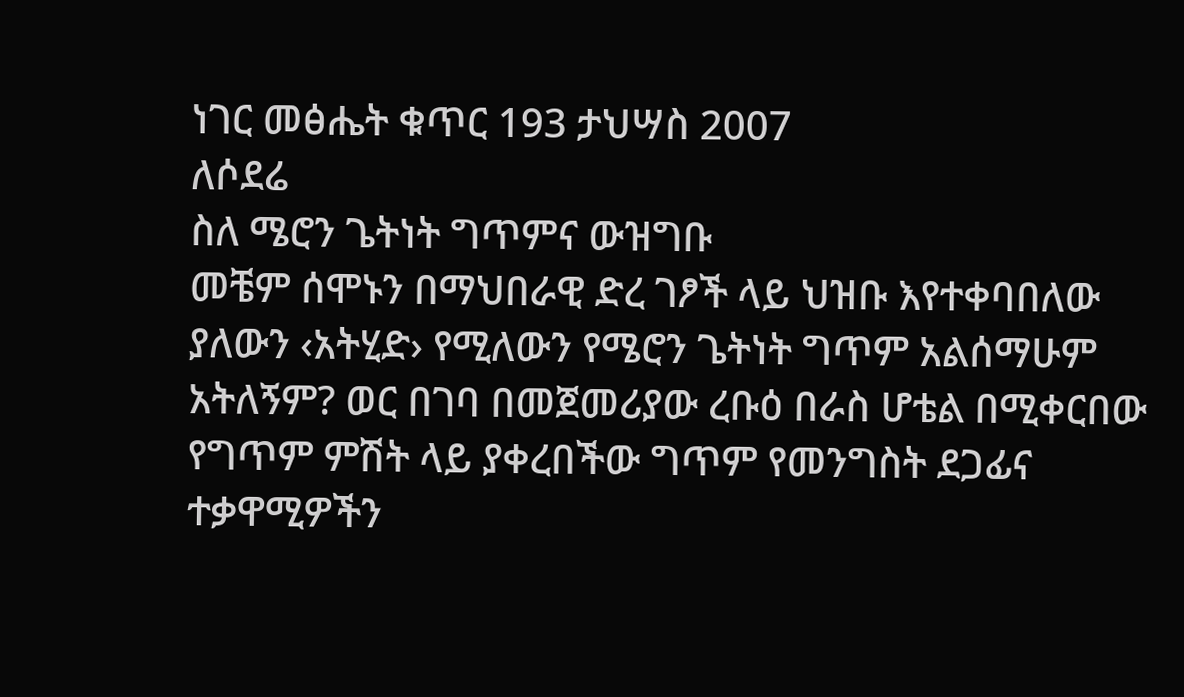ነገር መፅሔት ቁጥር 193 ታህሣስ 2007
ለሶደሬ
ስለ ሜሮን ጌትነት ግጥምና ውዝግቡ
መቼም ሰሞኑን በማህበራዊ ድረ ገፆች ላይ ህዝቡ እየተቀባበለው ያለውን ‹አትሂድ› የሚለውን የሜሮን ጌትነት ግጥም አልሰማሁም አትለኝም? ወር በገባ በመጀመሪያው ረቡዕ በራስ ሆቴል በሚቀርበው የግጥም ምሽት ላይ ያቀረበችው ግጥም የመንግስት ደጋፊና ተቃዋሚዎችን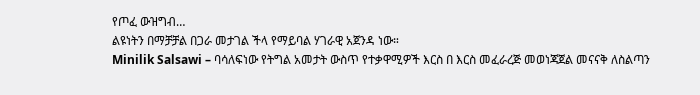የጦፈ ውዝግብ…
ልዩነትን በማቻቻል በጋራ መታገል ችላ የማይባል ሃገራዊ አጀንዳ ነው።
Minilik Salsawi – ባሳለፍነው የትግል አመታት ውስጥ የተቃዋሚዎች እርስ በ እርስ መፈራረጅ መወነጃጀል መናናቅ ለስልጣን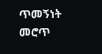ጥመኝነት መሮጥ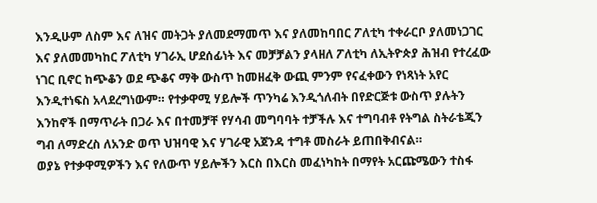እንዲሁም ለስም እና ለዝና መትጋት ያለመደማመጥ እና ያለመከባበር ፖለቲካ ተቀራርቦ ያለመነጋገር እና ያለመመካከር ፖለቲካ ሃገራኢ ሆደሰፊነት እና መቻቻልን ያላዘለ ፖለቲካ ለኢትዮጵያ ሕዝብ የተረፈው ነገር ቢኖር ከጭቆን ወደ ጭቆና ማቅ ውስጥ ከመዘፈቅ ውጪ ምንም የናፈቀውን የነጻነት አየር እንዲተነፍስ አላደረግነውም። የተቃዋሚ ሃይሎች ጥንካሬ እንዲጎለብት በየድርጅቱ ውስጥ ያሉትን እንከኖች በማጥራት በጋራ እና በተመቻቸ የሃሳብ መግባባት ተቻችሉ እና ተግባብቶ የትግል ስትራቴጂን ግብ ለማድረስ ለአንድ ወጥ ህዝባዊ እና ሃገራዊ አጀንዳ ተግቶ መስራት ይጠበቅብናል።
ወያኔ የተቃዋሚዎችን እና የለውጥ ሃይሎችን እርስ በእርስ መፈነካከት በማየት አርጩሜውን ተስፋ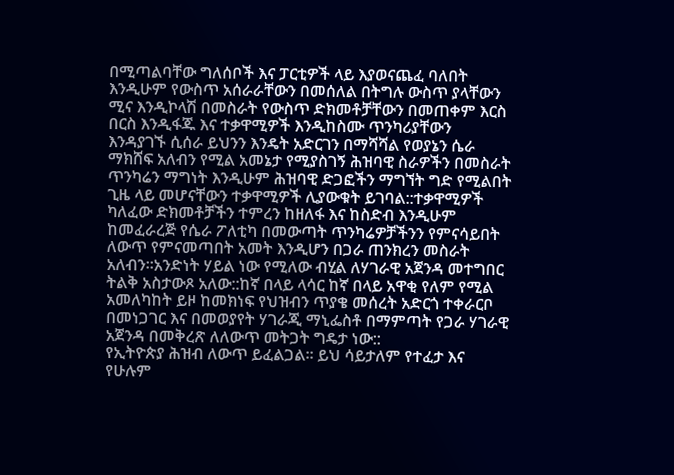በሚጣልባቸው ግለሰቦች እና ፓርቲዎች ላይ እያወናጨፈ ባለበት እንዲሁም የውስጥ አሰራራቸውን በመሰለል በትግሉ ውስጥ ያላቸውን ሚና እንዲኮላሽ በመስራት የውስጥ ድክመቶቻቸውን በመጠቀም እርስ በርስ እንዲፋጁ እና ተቃዋሚዎች እንዲከስሙ ጥንካሪያቸውን እንዳያገኙ ሲሰራ ይህንን እንዴት አድርገን በማሻሻል የወያኔን ሴራ ማክሸፍ አለብን የሚል አመኔታ የሚያስገኝ ሕዝባዊ ስራዎችን በመስራት ጥንካሬን ማግነት እንዲሁም ሕዝባዊ ድጋፎችን ማግኘት ግድ የሚልበት ጊዜ ላይ መሆናቸውን ተቃዋሚዎች ሊያውቁት ይገባል::ተቃዋሚዎች ካለፈው ድክመቶቻችን ተምረን ከዘለፋ እና ከስድብ እንዲሁም ከመፈራረጅ የሴራ ፖለቲካ በመውጣት ጥንካሬዎቻችንን የምናሳይበት ለውጥ የምናመጣበት አመት እንዲሆን በጋራ ጠንክረን መስራት አለብን።አንድነት ሃይል ነው የሚለው ብሂል ለሃገራዊ አጀንዳ መተግበር ትልቅ አስታውጾ አለው::ከኛ በላይ ላሳር ከኛ በላይ አዋቂ የለም የሚል አመለካከት ይዞ ከመክነፍ የህዝብን ጥያቄ መሰረት አድርጎ ተቀራርቦ በመነጋገር እና በመወያየት ሃገራጂ ማኒፌስቶ በማምጣት የጋራ ሃገራዊ አጀንዳ በመቅረጽ ለለውጥ መትጋት ግዴታ ነው::
የኢትዮጵያ ሕዝብ ለውጥ ይፈልጋል። ይህ ሳይታለም የተፈታ እና የሁሉም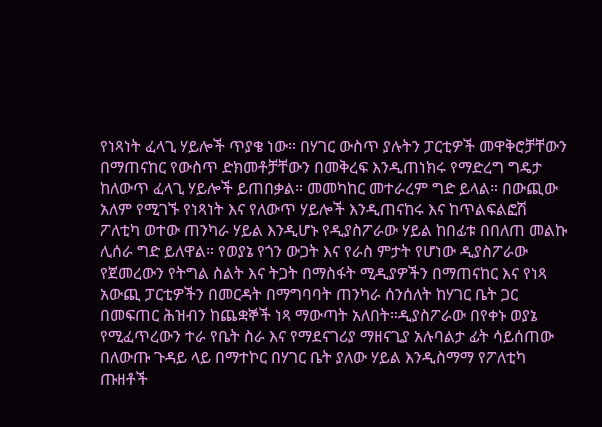የነጻነት ፈላጊ ሃይሎች ጥያቄ ነው። በሃገር ውስጥ ያሉትን ፓርቲዎች መዋቅሮቻቸውን በማጠናከር የውስጥ ድክመቶቻቸውን በመቅረፍ እንዲጠነክሩ የማድረግ ግዴታ ከለውጥ ፈላጊ ሃይሎች ይጠበቃል። መመካከር መተራረም ግድ ይላል። በውጪው አለም የሚገኙ የነጻነት እና የለውጥ ሃይሎች እንዲጠናከሩ እና ከጥልፍልፎሽ ፖለቲካ ወተው ጠንካራ ሃይል እንዲሆኑ የዲያስፖራው ሃይል ከበፊቱ በበለጠ መልኩ ሊሰራ ግድ ይለዋል። የወያኔ የጎን ውጋት እና የራስ ምታት የሆነው ዲያስፖራው የጀመረውን የትግል ስልት እና ትጋት በማስፋት ሚዲያዎችን በማጠናከር እና የነጻ አውጪ ፓርቲዎችን በመርዳት በማግባባት ጠንካራ ሰንሰለት ከሃገር ቤት ጋር በመፍጠር ሕዝብን ከጨቋኞች ነጻ ማውጣት አለበት።ዲያስፖራው በየቀኑ ወያኔ የሚፈጥረውን ተራ የቤት ስራ እና የማደናገሪያ ማዘናጊያ አሉባልታ ፊት ሳይሰጠው በለውጡ ጉዳይ ላይ በማተኮር በሃገር ቤት ያለው ሃይል እንዲስማማ የፖለቲካ ጡዘቶች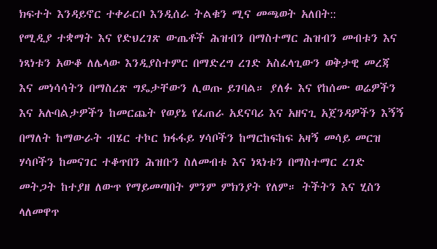ክፍተት እንዳይኖር ተቀራርቦ እንዲሰራ ትልቁን ሚና መጫወት አለበት::
የሚዲያ ተቋማት እና የድህረገጽ ውጤቶች ሕዝብን በማስተማር ሕዝብን መብቱን እና ነጻነቱን አውቆ ለሌላው እንዲያስተምር በማድረግ ረገድ አስፈላጊውን ወቅታዊ መረጃ እና መነሳሳትን በማስረጽ ግዴታቸውን ሊወጡ ይገባል። ያለፉ እና የከሰሙ ወሬዎችን እና አሉባልታዎችን ከመርጨት የወያኔ የፈጠራ አደናባሪ እና አዘናጊ አጀንዳዎችን እኝኝ በማለት ከማውራት ብሄር ተኮር ክፋፋይ ሃሳቦችን ከማርከፍከፍ አዛኝ መሳይ መርዝ ሃሳቦችን ከመናገር ተቆጥበን ሕዝቡን ስለመብቱ እና ነጻነቱን በማስተማር ረገድ መትጋት ከተያዘ ለውጥ የማይመጣበት ምንም ምክንያት የለም። ትችትን እና ሂስን ላለመዋጥ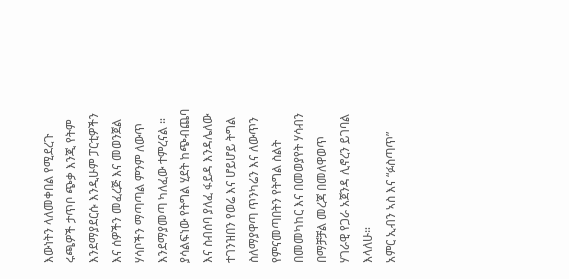እውነትን ላለመቀበል የሚደረጉ ሩጫዎች ታጥቦ ጭቃ እንጂ የትም እንደማያደርሱ እንዲሁም ፓርቲዎችን እና ሰዎችን መፈረጅ እና መወንጀል ሃሳቦችን ማጣጣል ምንም ለውጥ እንደማያመጣ ካለፈው ተምረናል ። ያሳልፍነው የትግል ሂደት ከጭብጨባ እና ስብሰባ ያለፈ ፋይዳ እንዳሌለው ተገንዝበን የወሬ እና ሆይሆይ ትግል ስለማያዋጣ ጥንካሬን እና ለውጥን የምናመጣበትን የትግል ስልት በመመካከር እና በመወያየት ሃሳብን በማቻቻል መረጃ በመለዋወጥ ሃገራዊ የጋራ አጀንዳ ሊኖረን ይገባል እላለሁ።
አምር ኢብን ኣስ እና “ፉስጣጥ”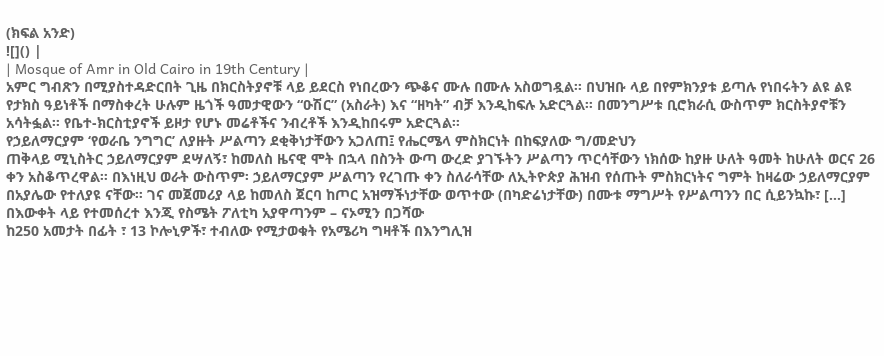(ክፍል አንድ)
![]() |
| Mosque of Amr in Old Cairo in 19th Century |
አምር ግብጽን በሚያስተዳድርበት ጊዜ በክርስትያኖቹ ላይ ይደርስ የነበረውን ጭቆና ሙሉ በሙሉ አስወግዷል፡፡ በህዝቡ ላይ በየምክንያቱ ይጣሉ የነበሩትን ልዩ ልዩ የታክስ ዓይነቶች በማስቀረት ሁሉም ዜጎች ዓመታዊውን “ዑሽር” (አስራት) እና “ዘካት” ብቻ እንዲከፍሉ አድርጓል፡፡ በመንግሥቱ ቢሮክራሲ ውስጥም ክርስትያኖቹን አሳትፏል፡፡ የቤተ-ክርስቲያኖች ይዞታ የሆኑ መሬቶችና ንብረቶች እንዲከበሩም አድርጓል፡፡
የኃይለማርያም ‘የወራቤ ንግግር’ ለያዙት ሥልጣን ደቂቅነታቸውን አጋለጠ፤ የሔርሜላ ምስክርነት በከፍያለው ግ/መድህን
ጠቅላይ ሚኒስትር ኃይለማርያም ደሣለኝ፣ ከመለስ ዜናዊ ሞት በኋላ በስንት ውጣ ውረድ ያገኙትን ሥልጣን ጥርሳቸውን ነክሰው ከያዙ ሁለት ዓመት ከሁለት ወርና 26 ቀን አስቆጥረዋል። በእነዚህ ወራት ውስጥም፡ ኃይለማርያም ሥልጣን የረገጡ ቀን ስለራሳቸው ለኢትዮጵያ ሕዝብ የሰጡት ምስክርነትና ግምት ከዛሬው ኃይለማርያም በአያሌው የተለያዩ ናቸው። ገና መጀመሪያ ላይ ከመለስ ጀርባ ከጦር አዝማችነታቸው ወጥተው (በካድሬነታቸው) በሙቱ ማግሥት የሥልጣንን በር ሲይንኳኩ፣ […]
በእውቀት ላይ የተመሰረተ እንጂ የስሜት ፖለቲካ አያዋጣንም – ናኦሚን በጋሻው
ከ250 አመታት በፊት ፣ 13 ኮሎኒዎች፣ ተብለው የሚታወቁት የአሜሪካ ግዛቶች በእንግሊዝ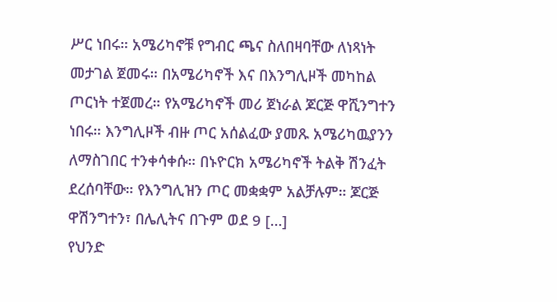ሥር ነበሩ። አሜሪካኖቹ የግብር ጫና ስለበዛባቸው ለነጻነት መታገል ጀመሩ። በአሜሪካኖች እና በእንግሊዞች መካከል ጦርነት ተጀመረ። የአሜሪካኖች መሪ ጀነራል ጆርጅ ዋሺንግተን ነበሩ። እንግሊዞች ብዙ ጦር አሰልፈው ያመጹ አሜሪካዉያንን ለማስገበር ተንቀሳቀሱ። በኑዮርክ አሜሪካኖች ትልቅ ሽንፈት ደረሰባቸው። የእንግሊዝን ጦር መቋቋም አልቻሉም። ጆርጅ ዋሽንግተን፣ በሌሊትና በጉም ወደ 9 […]
የህንድ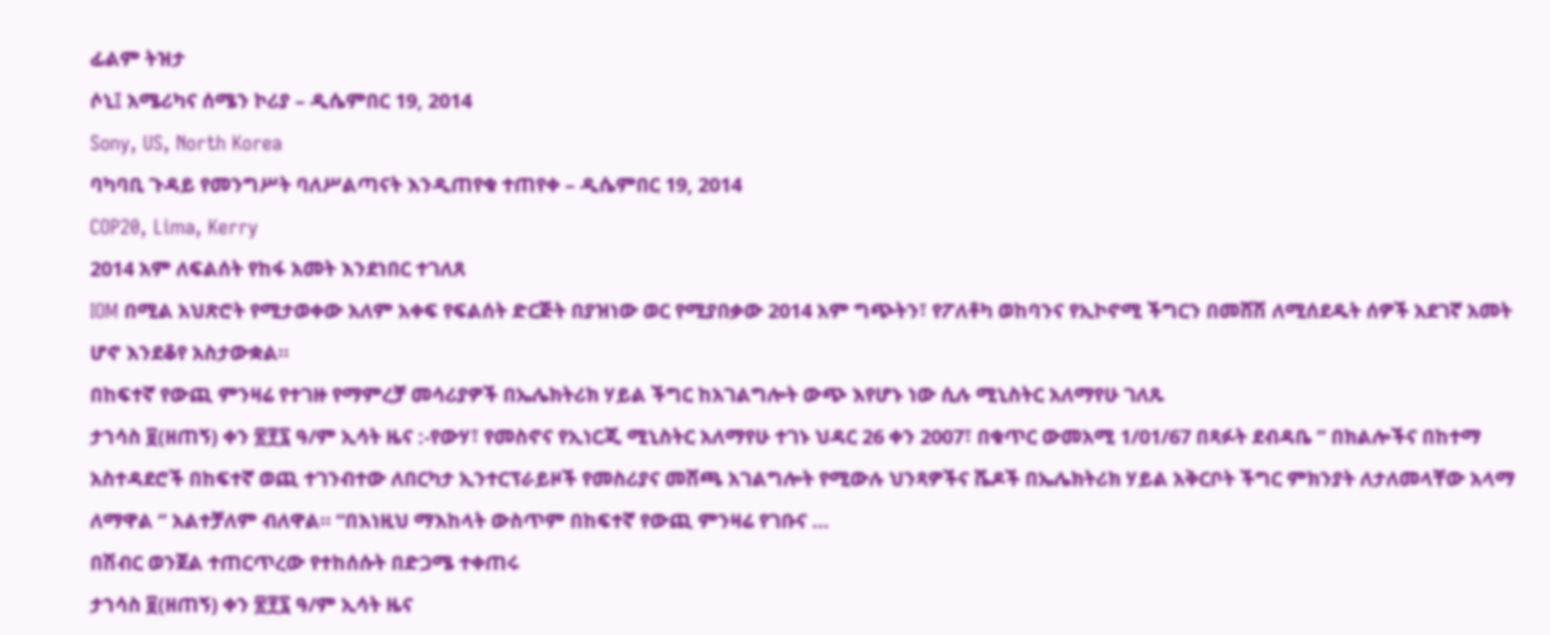ፊልም ትዝታ
ሶኒ፤ አሜሪካና ሰሜን ኮሪያ – ዲሴምበር 19, 2014
Sony, US, North Korea
ባካባቢ ጉዳይ የመንግሥት ባለሥልጣናት እንዲጠየቁ ተጠየቀ – ዲሴምበር 19, 2014
COP20, Lima, Kerry
2014 አም ለፍልሰት የከፋ አመት እንደነበር ተገለጸ
IOM በሚል አህጽሮት የሚታወቀው አለም አቀፍ የፍልሰት ድርጅት በያዝነው ወር የሚያበቃው 2014 አም ግጭትን፣ የፖለቶካ ወከባንና የኢኮኖሚ ችግርን በመሸሽ ለሚሰደዱት ሰዎች አደገኛ አመት ሆኖ እንደቆየ አስታውቋል።
በከፍተኛ የውጪ ምንዛሬ የተገዙ የማምረቻ መሳሪያዎች በኤሌክትሪክ ሃይል ችግር ከአገልግሎት ውጭ እየሆኑ ነው ሲሉ ሚኒስትር አለማየሁ ገለጹ
ታኀሳስ ፱(ዘጠኝ) ቀን ፳፻፯ ዓ/ም ኢሳት ዜና :-የውሃ፣ የመስኖና የኢነርጂ ሚኒስትር አለማየሁ ተገኑ ህዳር 26 ቀን 2007፣ በቁጥር ውመአሚ 1/01/67 በጻፉት ደብዳቤ ” በክልሎችና በከተማ አስተዳደሮች በከፍተኛ ወጪ ተገንብተው ለበርካታ ኢንተርፕራይዞች የመስሪያና መሸጫ አገልግሎት የሚውሉ ህንጻዎችና ሼዶች በኤሌክትሪክ ሃይል አቅርቦት ችግር ምክንያት ለታለመላቸው አላማ ለማዋል ” አልተቻለም ብለዋል። “በእነዚህ ማእከላት ውስጥም በከፍተኛ የውጪ ምንዛሬ የገቡና …
በሽብር ወንጀል ተጠርጥረው የተከሰሱት በድጋሜ ተቀጠሩ
ታኀሳስ ፱(ዘጠኝ) ቀን ፳፻፯ ዓ/ም ኢሳት ዜና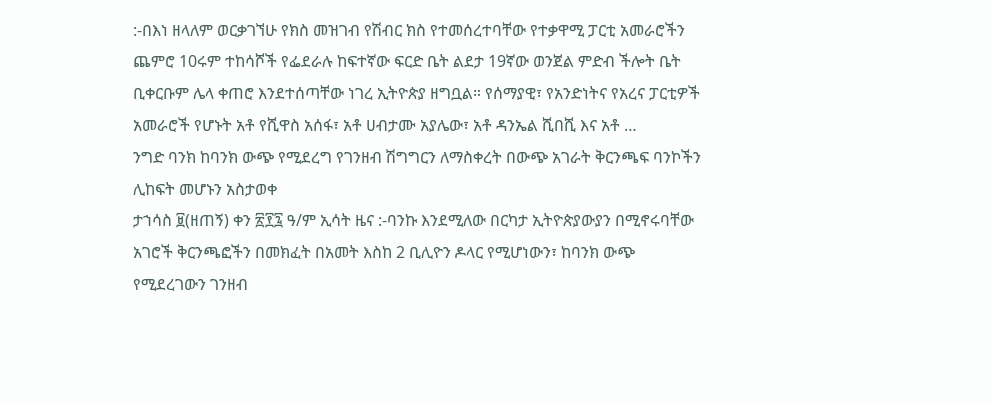:-በእነ ዘላለም ወርቃገኘሁ የክስ መዝገብ የሽብር ክስ የተመሰረተባቸው የተቃዋሚ ፓርቲ አመራሮችን ጨምሮ 10ሩም ተከሳሾች የፌደራሉ ከፍተኛው ፍርድ ቤት ልደታ 19ኛው ወንጀል ምድብ ችሎት ቤት ቢቀርቡም ሌላ ቀጠሮ እንደተሰጣቸው ነገረ ኢትዮጵያ ዘግቧል። የሰማያዊ፣ የአንድነትና የአረና ፓርቲዎች አመራሮች የሆኑት አቶ የሺዋስ አሰፋ፣ አቶ ሀብታሙ አያሌው፣ አቶ ዳንኤል ሺበሺ እና አቶ …
ንግድ ባንክ ከባንክ ውጭ የሚደረግ የገንዘብ ሽግግርን ለማስቀረት በውጭ አገራት ቅርንጫፍ ባንኮችን ሊከፍት መሆኑን አስታወቀ
ታኀሳስ ፱(ዘጠኝ) ቀን ፳፻፯ ዓ/ም ኢሳት ዜና :-ባንኩ እንደሚለው በርካታ ኢትዮጵያውያን በሚኖሩባቸው አገሮች ቅርንጫፎችን በመክፈት በአመት እስከ 2 ቢሊዮን ዶላር የሚሆነውን፣ ከባንክ ውጭ የሚደረገውን ገንዘብ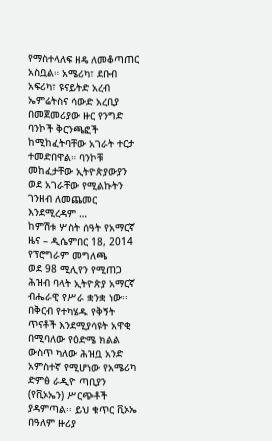የማስተላለፍ ዘዴ ለመቆጣጠር አስቧል። አሜሪካ፣ ደቡብ አፍሪካ፣ ዩናይትድ አረብ ኤምሬትስና ሳውድ አረቢያ በመጀመሪያው ዙር የንግድ ባንኮች ቅርንጫፎች ከሚከፈትባቸው አገራት ተርታ ተመድበዋል። ባንኮቹ መከፈታቸው ኢትዮጵያውያን ወደ አገራቸው የሚልኩትን ገንዘብ ለመጨመር እንደሚረዳም …
ከምሽቱ ሦስት ሰዓት የአማርኛ ዜና – ዲሴምበር 18, 2014
የፕሮግራም መግለጫ
ወደ 98 ሚሊየን የሚጠጋ ሕዝብ ባላት ኢትዮጵያ አማርኛ ብሔራዊ የሥራ ቋንቋ ነው፡፡ በቅርብ የተካሄዱ የቅኝት ጥናቶች እንደሚያሳዩት አዋቂ በሚባለው የዕድሜ ክልል ውስጥ ካለው ሕዝቧ አንድ አምስተኛ የሚሆነው የአሜሪካ ድምፅ ራዲዮ ጣቢያን (የቪኦኤን) ሥርጭቶች ያዳምጣል፡፡ ይህ ቁጥር ቪኦኤ በዓለም ዙሪያ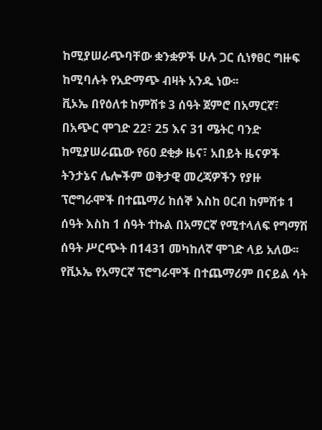ከሚያሠራጭባቸው ቋንቋዎች ሁሉ ጋር ሲነፃፀር ግዙፍ ከሚባሉት የአድማጭ ብዛት አንዱ ነው፡፡
ቪኦኤ በየዕለቱ ከምሽቱ 3 ሰዓት ጀምሮ በአማርኛ፣ በአጭር ሞገድ 22፣ 25 እና 31 ሜትር ባንድ ከሚያሠራጨው የ60 ደቂቃ ዜና፣ አበይት ዜናዎች ትንታኔና ሌሎችም ወቅታዊ መረጃዎችን የያዙ ፕሮግራሞች በተጨማሪ ከሰኞ እስከ ዐርብ ከምሽቱ 1 ሰዓት እስከ 1 ሰዓት ተኩል በአማርኛ የሚተላለፍ የግማሽ ሰዓት ሥርጭት በ1431 መካከለኛ ሞገድ ላይ አለው፡፡
የቪኦኤ የአማርኛ ፕሮግራሞች በተጨማሪም በናይል ሳት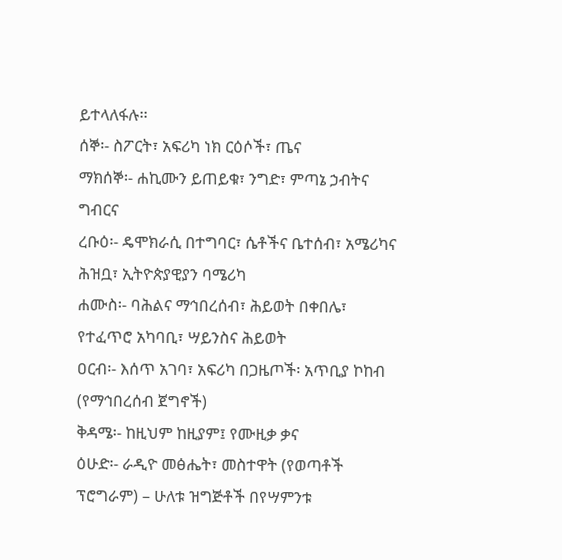ይተላለፋሉ፡፡
ሰኞ፡- ስፖርት፣ አፍሪካ ነክ ርዕሶች፣ ጤና
ማክሰኞ፡- ሐኪሙን ይጠይቁ፣ ንግድ፣ ምጣኔ ኃብትና ግብርና
ረቡዕ፡- ዴሞክራሲ በተግባር፣ ሴቶችና ቤተሰብ፣ አሜሪካና ሕዝቧ፣ ኢትዮጵያዊያን ባሜሪካ
ሐሙስ፡- ባሕልና ማኅበረሰብ፣ ሕይወት በቀበሌ፣ የተፈጥሮ አካባቢ፣ ሣይንስና ሕይወት
ዐርብ፡- እሰጥ አገባ፣ አፍሪካ በጋዜጦች፡ አጥቢያ ኮከብ (የማኅበረሰብ ጀግኖች)
ቅዳሜ፡- ከዚህም ከዚያም፤ የሙዚቃ ቃና
ዕሁድ፡- ራዲዮ መፅሔት፣ መስተዋት (የወጣቶች ፕሮግራም) – ሁለቱ ዝግጅቶች በየሣምንቱ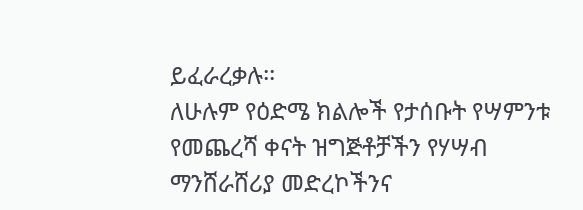ይፈራረቃሉ፡፡
ለሁሉም የዕድሜ ክልሎች የታሰቡት የሣምንቱ የመጨረሻ ቀናት ዝግጅቶቻችን የሃሣብ ማንሸራሸሪያ መድረኮችንና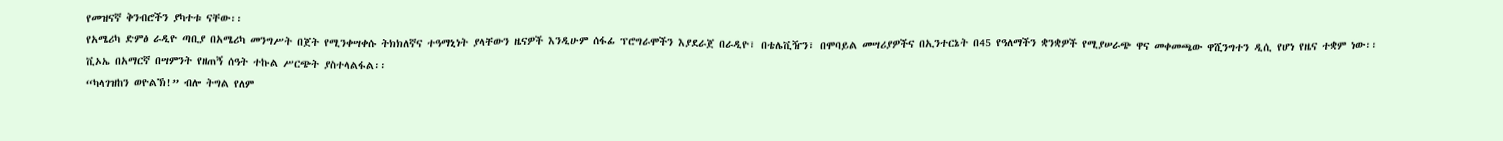የመዝናኛ ቅንብሮችን ያካተቱ ናቸው፡፡
የአሜሪካ ድምፅ ራዲዮ ጣቢያ በአሜሪካ መንግሥት በጀት የሚንቀሣቀሱ ትክክለኛና ተዓማኒነት ያላቸውን ዜናዎች እንዲሁም ሰፋፊ ፕሮግራሞችን እያደራጀ በራዲዮ፣ በቴሌቪዥን፣ በሞባይል መሣሪያዎችና በኢንተርኔት በ45 የዓለማችን ቋንቋዎች የሚያሠራጭ ዋና መቀመጫው ዋሺንግተን ዲሲ የሆነ የዜና ተቋም ነው፡፡
ቪኦኤ በአማርኛ በሣምንት የዘጠኝ ሰዓት ተኩል ሥርጭት ያስተላልፋል፡፡
“ካላገዝከን ወዮልኽ!” ብሎ ትግል የለም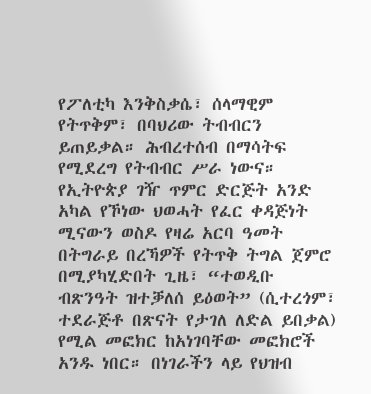የፖለቲካ እንቅስቃሴ፣ ሰላማዊም የትጥቅም፣ በባህሪው ትብብርን ይጠይቃል። ሕብረተሰብ በማሳትፍ የሚደረግ የትብብር ሥራ ነውና። የኢትዮጵያ ገዥ ጥምር ድርጅት አንድ አካል የኾነው ህወሓት የፈር ቀዳጅነት ሚናውን ወስዶ የዛሬ አርባ ዓመት በትግራይ በረኻዎች የትጥቅ ትግል ጀምሮ በሚያካሂድበት ጊዜ፣ “ተወዲቡ ብጽንዓት ዝተቓለሰ ይዕወት” (ሲተረጎም፣ ተደራጅቶ በጽናት የታገለ ለድል ይበቃል) የሚል መፎክር ከአነገባቸው መፎክሮች አንዱ ነበር። በነገራችን ላይ የህዝብ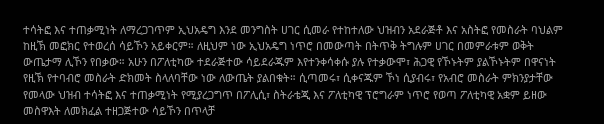ተሳትፎ እና ተጠቃሚነት ለማረጋገጥም ኢህአዴግ እንደ መንግስት ሀገር ሲመራ የተከተለው ህዝብን አደራጅቶ እና አስትፎ የመስራት ባህልም ከዚኽ መፎክር የተወረሰ ሳይኾን አይቀርም። ለዚህም ነው ኢህአዴግ ነጥሮ በመውጣት በትጥቅ ትግሉም ሀገር በመምራቱም ወቅት ውጤታማ ሊኾን የበቃው። አሁን በፖለቲካው ተደራጅተው ሳይደራጁም እየተንቀሳቀሱ ያሉ የተቃውሞ፣ ሕጋዊ የኾኑትም ያልኾኑትም በዋናነት የዚኽ የተባብሮ መስራት ድክመት ስላለባቸው ነው ለውጤት ያልበቁት። ሲጣመሩ፣ ሲቀናጁም ኾነ ሲያብሩ፣ የአብሮ መስራት ምክንያታቸው የመላው ህዝብ ተሳትፎ እና ተጠቃሚነት የሚያረጋግጥ በፖሊሲ፣ ስትራቴጂ እና ፖለቲካዊ ፕሮግራም ነጥሮ የወጣ ፖለቲካዊ አቋም ይዘው መስዋእት ለመክፈል ተዘጋጅተው ሳይኾን በጥላቻ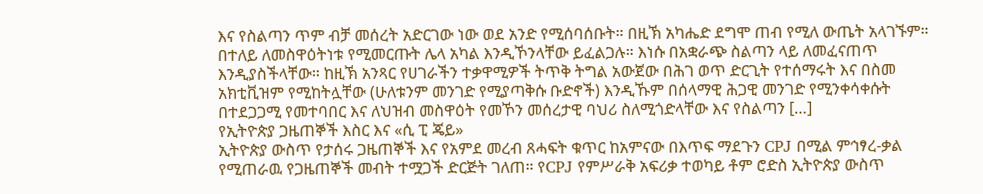እና የስልጣን ጥም ብቻ መሰረት አድርገው ነው ወደ አንድ የሚሰባሰቡት። በዚኽ አካሔድ ደግሞ ጠብ የሚለ ውጤት አላገኙም። በተለይ ለመስዋዕትነቱ የሚመርጡት ሌላ አካል እንዲኾንላቸው ይፈልጋሉ። እነሱ በአቋራጭ ስልጣን ላይ ለመፈናጠጥ እንዲያስችላቸው። ከዚኽ አንጻር የሀገራችን ተቃዋሚዎች ትጥቅ ትግል አውጀው በሕገ ወጥ ድርጊት የተሰማሩት እና በስመ አክቲቪዝም የሚከትሏቸው (ሁለቱንም መንገድ የሚያጣቅሱ ቡድኖች) እንዲኹም በሰላማዊ ሕጋዊ መንገድ የሚንቀሳቀሱት በተደጋጋሚ የመተባበር እና ለህዝብ መስዋዕት የመኾን መሰረታዊ ባህሪ ስለሚጎድላቸው እና የስልጣን […]
የኢትዮጵያ ጋዜጠኞች እስር እና «ሲ ፒ ጄይ»
ኢትዮጵያ ውስጥ የታሰሩ ጋዜጠኞች እና የአምደ መረብ ጸሓፍት ቁጥር ከአምናው በእጥፍ ማደጉን CPJ በሚል ምኅፃረ-ቃል የሚጠራዉ የጋዜጠኞች መብት ተሟጋች ድርጅት ገለጠ። የCPJ የምሥራቅ አፍሪቃ ተወካይ ቶም ሮድስ ኢትዮጵያ ውስጥ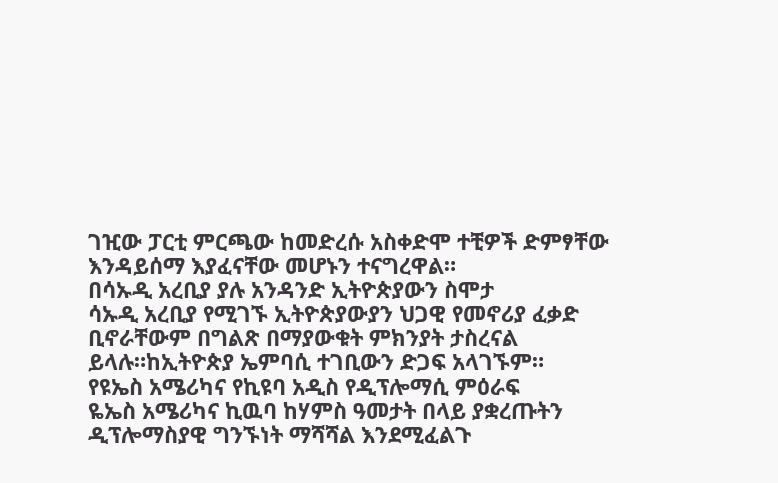ገዢው ፓርቲ ምርጫው ከመድረሱ አስቀድሞ ተቺዎች ድምፃቸው እንዳይሰማ እያፈናቸው መሆኑን ተናግረዋል።
በሳኡዲ አረቢያ ያሉ አንዳንድ ኢትዮጵያውን ስሞታ
ሳኡዲ አረቢያ የሚገኙ ኢትዮጵያውያን ህጋዊ የመኖሪያ ፈቃድ ቢኖራቸውም በግልጽ በማያውቁት ምክንያት ታስረናል ይላሉ።ከኢትዮጵያ ኤምባሲ ተገቢውን ድጋፍ አላገኙም።
የዩኤስ አሜሪካና የኪዩባ አዲስ የዲፕሎማሲ ምዕራፍ
ዬኤስ አሜሪካና ኪዉባ ከሃምስ ዓመታት በላይ ያቋረጡትን ዲፕሎማስያዊ ግንኙነት ማሻሻል እንደሚፈልጉ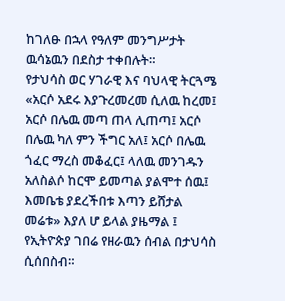ከገለፁ በኋላ የዓለም መንግሥታት ዉሳኔዉን በደስታ ተቀበሉት።
የታህሳስ ወር ሃገራዊ እና ባህላዊ ትርጓሜ
«አርሶ አደሩ እያጉረመረመ ሲለዉ ከረመ፤ አርሶ በሌዉ መጣ ጠላ ሊጠጣ፤ አርሶ በሌዉ ካለ ምን ችግር አለ፤ አርሶ በሌዉ ጎፈር ማረስ መቆፈር፤ ላለዉ መንገዱን አለስልሶ ከርሞ ይመጣል ያልሞተ ሰዉ፤ እመቤቴ ያደረችበቱ እጣን ይሸታል መሬቱ» እያለ ሆ ይላል ያዜማል ፤ የኢትዮጵያ ገበሬ የዘራዉን ሰብል በታህሳስ ሲሰበስብ።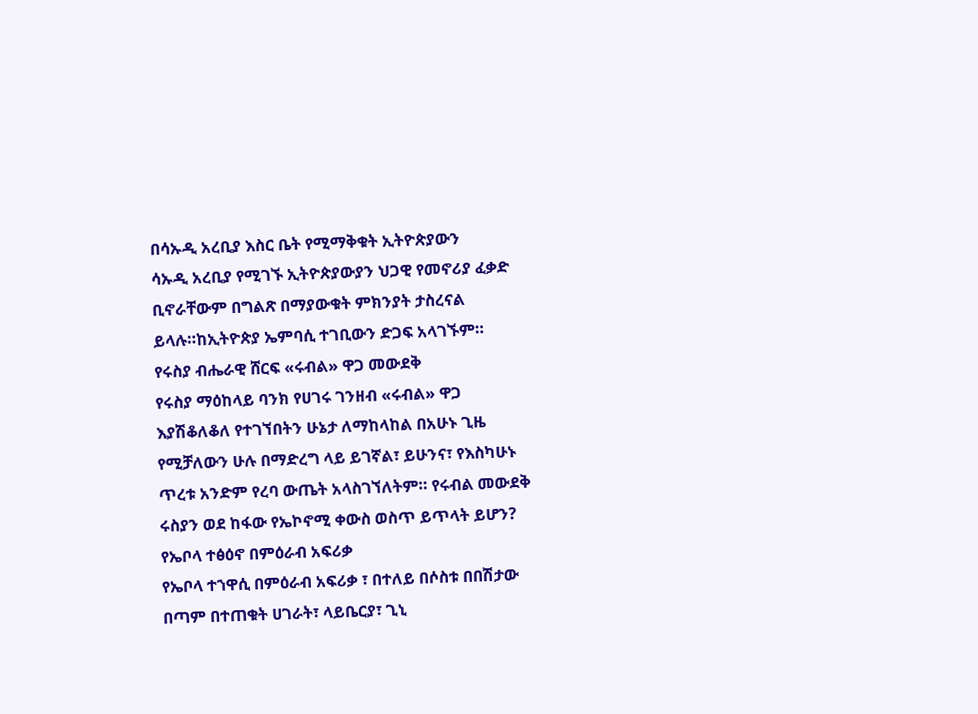በሳኡዲ አረቢያ እስር ቤት የሚማቅቁት ኢትዮጵያውን
ሳኡዲ አረቢያ የሚገኙ ኢትዮጵያውያን ህጋዊ የመኖሪያ ፈቃድ ቢኖራቸውም በግልጽ በማያውቁት ምክንያት ታስረናል ይላሉ።ከኢትዮጵያ ኤምባሲ ተገቢውን ድጋፍ አላገኙም።
የሩስያ ብሔራዊ ሸርፍ «ሩብል» ዋጋ መውደቅ
የሩስያ ማዕከላይ ባንክ የሀገሩ ገንዘብ «ሩብል» ዋጋ እያሽቆለቆለ የተገኘበትን ሁኔታ ለማከላከል በአሁኑ ጊዜ የሚቻለውን ሁሉ በማድረግ ላይ ይገኛል፣ ይሁንና፣ የእስካሁኑ ጥረቱ አንድም የረባ ውጤት አላስገኘለትም። የሩብል መውደቅ ሩስያን ወደ ከፋው የኤኮኖሚ ቀውስ ወስጥ ይጥላት ይሆን?
የኤቦላ ተፅዕኖ በምዕራብ አፍሪቃ
የኤቦላ ተኀዋሲ በምዕራብ አፍሪቃ ፣ በተለይ በሶስቱ በበሽታው በጣም በተጠቁት ሀገራት፣ ላይቤርያ፣ ጊኒ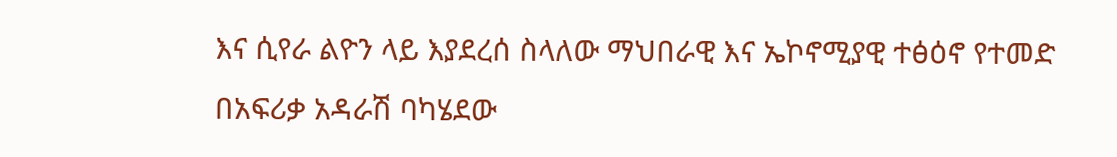እና ሲየራ ልዮን ላይ እያደረሰ ስላለው ማህበራዊ እና ኤኮኖሚያዊ ተፅዕኖ የተመድ በአፍሪቃ አዳራሽ ባካሄደው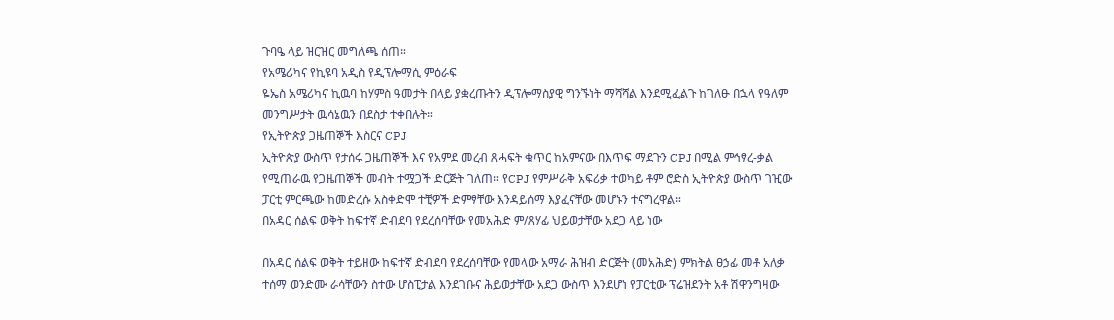ጉባዔ ላይ ዝርዝር መግለጫ ሰጠ።
የአሜሪካና የኪዩባ አዲስ የዲፕሎማሲ ምዕራፍ
ዬኤስ አሜሪካና ኪዉባ ከሃምስ ዓመታት በላይ ያቋረጡትን ዲፕሎማስያዊ ግንኙነት ማሻሻል እንደሚፈልጉ ከገለፁ በኋላ የዓለም መንግሥታት ዉሳኔዉን በደስታ ተቀበሉት።
የኢትዮጵያ ጋዜጠኞች እስርና CPJ
ኢትዮጵያ ውስጥ የታሰሩ ጋዜጠኞች እና የአምደ መረብ ጸሓፍት ቁጥር ከአምናው በእጥፍ ማደጉን CPJ በሚል ምኅፃረ-ቃል የሚጠራዉ የጋዜጠኞች መብት ተሟጋች ድርጅት ገለጠ። የCPJ የምሥራቅ አፍሪቃ ተወካይ ቶም ሮድስ ኢትዮጵያ ውስጥ ገዢው ፓርቲ ምርጫው ከመድረሱ አስቀድሞ ተቺዎች ድምፃቸው እንዳይሰማ እያፈናቸው መሆኑን ተናግረዋል።
በአዳር ሰልፍ ወቅት ከፍተኛ ድብደባ የደረሰባቸው የመአሕድ ም/ጸሃፊ ህይወታቸው አደጋ ላይ ነው

በአዳር ሰልፍ ወቅት ተይዘው ከፍተኛ ድብደባ የደረሰባቸው የመላው አማራ ሕዝብ ድርጅት (መአሕድ) ምክትል ፀኃፊ መቶ አለቃ ተሰማ ወንድሙ ራሳቸውን ስተው ሆስፒታል እንደገቡና ሕይወታቸው አደጋ ውስጥ እንደሆነ የፓርቲው ፕሬዝደንት አቶ ሽዋንግዛው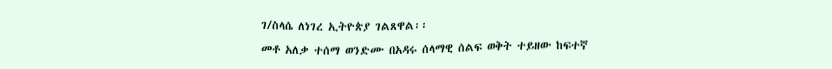ገ/ስላሴ ለነገረ ኢትዮጵያ ገልጸዋል፡፡
መቶ አለቃ ተሰማ ወንድሙ በአዳሩ ሰላማዊ ሰልፍ ወቅት ተይዘው ከፍተኛ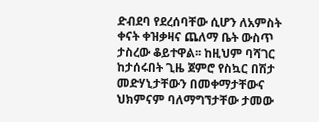ድብደባ የደረሰባቸው ሲሆን ለአምስት ቀናት ቀዝቃዛና ጨለማ ቤት ውስጥ ታስረው ቆይተዋል፡፡ ከዚህም ባሻገር ከታሰሩበት ጊዜ ጀምሮ የስኳር በሽታ መድሃኒታቸውን በመቀማታቸውና ህክምናም ባለማግኘታቸው ታመው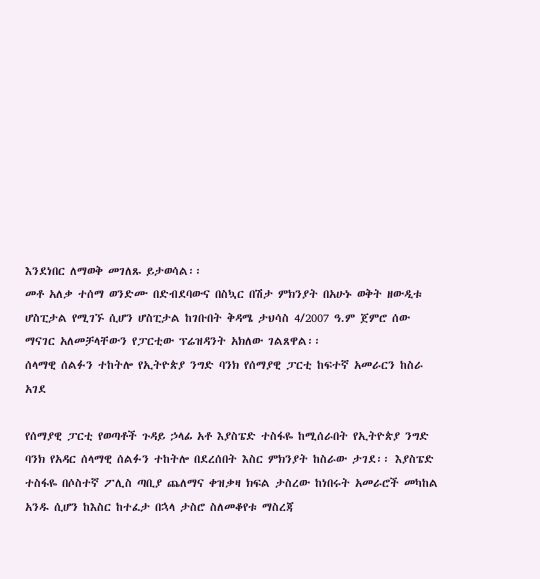እንደነበር ለማወቅ መገለጹ ይታወሳል፡፡
መቶ አለቃ ተሰማ ወንድሙ በድብደባውና በስኳር በሽታ ምክንያት በአሁኑ ወቅት ዘውዲቱ ሆስፒታል የሚገኙ ሲሆን ሆስፒታል ከገቡበት ቅዳሜ ታህሳስ 4/2007 ዓ.ም ጀምሮ ሰው ማናገር አለመቻላቸውን የፓርቲው ፕሬዝዳንት አክለው ገልጸዋል፡፡
ሰላማዊ ሰልፉን ተከትሎ የኢትዮጵያ ንግድ ባንክ የሰማያዊ ፓርቲ ከፍተኛ አመራርን ከስራ አገደ

የሰማያዊ ፓርቲ የወጣቶች ጉዳይ ኃላፊ አቶ እያስፔድ ተስፋዬ ከሚሰራበት የኢትዮጵያ ንግድ ባንክ የአዳር ሰላማዊ ሰልፉን ተከትሎ በደረሰበት እስር ምክንያት ከስራው ታገደ፡፡ እያስፔድ ተስፋዬ በሶስተኛ ፖሊስ ጣቢያ ጨለማና ቀዝቃዛ ክፍል ታስረው ከነበሩት አመራሮች መካከል አንዱ ሲሆን ከእስር ከተፈታ በኋላ ታስሮ ስለመቆየቱ ማስረጃ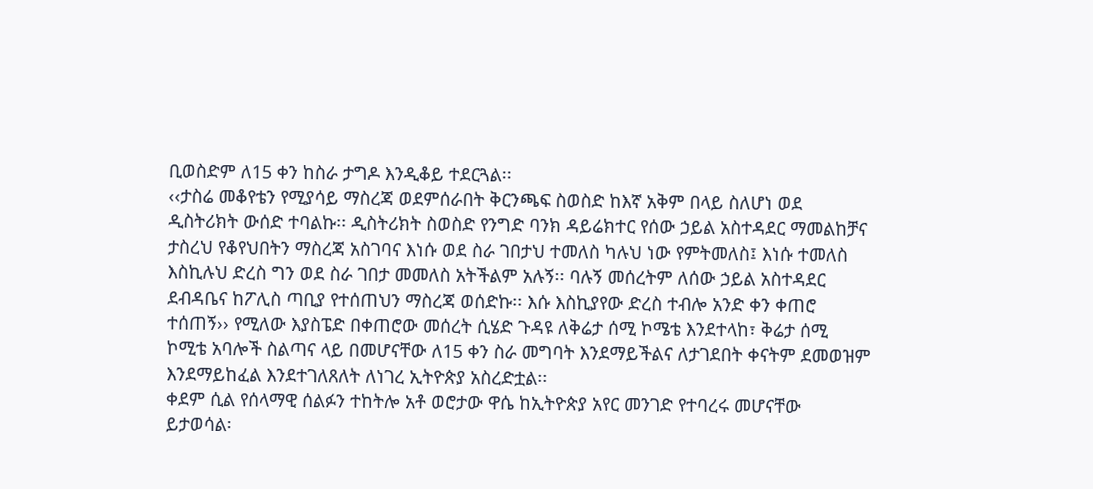ቢወስድም ለ15 ቀን ከስራ ታግዶ እንዲቆይ ተደርጓል፡፡
‹‹ታስሬ መቆየቴን የሚያሳይ ማስረጃ ወደምሰራበት ቅርንጫፍ ስወስድ ከእኛ አቅም በላይ ስለሆነ ወደ ዲስትሪክት ውሰድ ተባልኩ፡፡ ዲስትሪክት ስወስድ የንግድ ባንክ ዳይሬክተር የሰው ኃይል አስተዳደር ማመልከቻና ታስረህ የቆየህበትን ማስረጃ አስገባና እነሱ ወደ ስራ ገበታህ ተመለስ ካሉህ ነው የምትመለስ፤ እነሱ ተመለስ እስኪሉህ ድረስ ግን ወደ ስራ ገበታ መመለስ አትችልም አሉኝ፡፡ ባሉኝ መሰረትም ለሰው ኃይል አስተዳደር ደብዳቤና ከፖሊስ ጣቢያ የተሰጠህን ማስረጃ ወሰድኩ፡፡ እሱ እስኪያየው ድረስ ተብሎ አንድ ቀን ቀጠሮ ተሰጠኝ›› የሚለው እያስፔድ በቀጠሮው መሰረት ሲሄድ ጉዳዩ ለቅሬታ ሰሚ ኮሜቴ እንደተላከ፣ ቅሬታ ሰሚ ኮሚቴ አባሎች ስልጣና ላይ በመሆናቸው ለ15 ቀን ስራ መግባት እንደማይችልና ለታገደበት ቀናትም ደመወዝም እንደማይከፈል እንደተገለጸለት ለነገረ ኢትዮጵያ አስረድቷል፡፡
ቀደም ሲል የሰላማዊ ሰልፉን ተከትሎ አቶ ወሮታው ዋሴ ከኢትዮጵያ አየር መንገድ የተባረሩ መሆናቸው ይታወሳል፡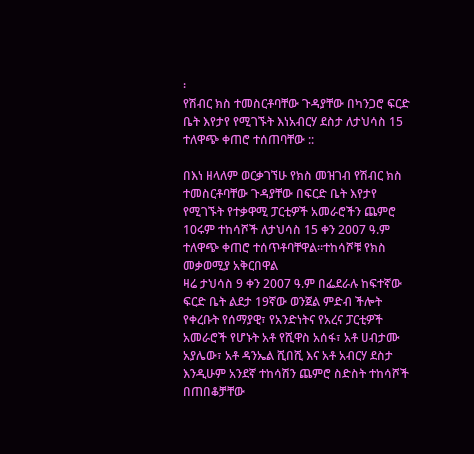፡
የሽብር ክስ ተመስርቶባቸው ጉዳያቸው በካንጋሮ ፍርድ ቤት እየታየ የሚገኙት እነአብርሃ ደስታ ለታህሳስ 15 ተለዋጭ ቀጠሮ ተሰጠባቸው ::

በእነ ዘላለም ወርቃገኘሁ የክስ መዝገብ የሽብር ክስ ተመስርቶባቸው ጉዳያቸው በፍርድ ቤት እየታየ የሚገኙት የተቃዋሚ ፓርቲዎች አመራሮችን ጨምሮ 10ሩም ተከሳሾች ለታህሳስ 15 ቀን 2007 ዓ.ም ተለዋጭ ቀጠሮ ተሰጥቶባቸዋል፡፡ተከሳሾቹ የክስ መቃወሚያ አቅርበዋል
ዛሬ ታህሳስ 9 ቀን 2007 ዓ.ም በፌደራሉ ከፍተኛው ፍርድ ቤት ልደታ 19ኛው ወንጀል ምድብ ችሎት የቀረቡት የሰማያዊ፣ የአንድነትና የአረና ፓርቲዎች አመራሮች የሆኑት አቶ የሺዋስ አሰፋ፣ አቶ ሀብታሙ አያሌው፣ አቶ ዳንኤል ሺበሺ እና አቶ አብርሃ ደስታ እንዲሁም አንደኛ ተከሳሽን ጨምሮ ስድስት ተከሳሾች በጠበቆቻቸው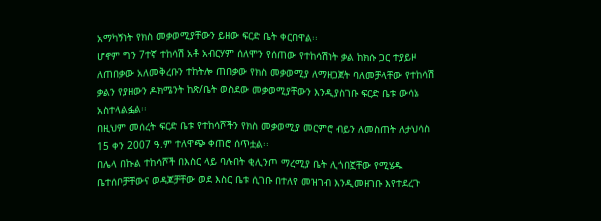አማካኝነት የክስ መቃወሚያቸውን ይዘው ፍርድ ቤት ቀርበዋል፡፡
ሆኖም ግን 7ተኛ ተከሳሽ አቶ አብርሃም ሰለሞን የሰጠው የተከሳሽነት ቃል ከክሱ ጋር ተያይዞ ለጠበቃው አለመቅረቡን ተከትሎ ጠበቃው የክስ መቃወሚያ ለማዘጋጀት ባለመቻላቸው የተከሳሽ ቃልን የያዘውን ዶክሜንት ከጽ/ቤት ወስደው መቃወሚያቸውን እንዲያስገቡ ፍርድ ቤቱ ውሳኔ አስተላልፏል፡፡
በዚህም መሰረት ፍርድ ቤቱ የተከሳሾችን የክስ መቃወሚያ መርምሮ ብይን ለመስጠት ለታህሳስ 15 ቀን 2007 ዓ.ም ተለዋጭ ቀጠሮ ሰጥቷል፡፡
በሌላ በኩል ተከሳሾች በእስር ላይ ባሉበት ቂሊንጦ ማረሚያ ቤት ሊጎበኟቸው የሚሄዱ ቤተሰቦቻቸውና ወዳጆቻቸው ወደ እስር ቤቱ ሲገቡ በተለየ መዝገብ እንዲመዘገቡ እየተደረጉ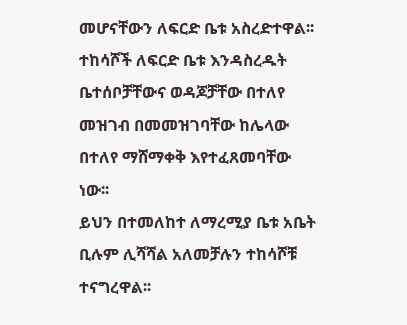መሆናቸውን ለፍርድ ቤቱ አስረድተዋል፡፡ ተከሳሾች ለፍርድ ቤቱ እንዳስረዱት ቤተሰቦቻቸውና ወዳጆቻቸው በተለየ መዝገብ በመመዝገባቸው ከሌላው በተለየ ማሸማቀቅ እየተፈጸመባቸው ነው፡፡
ይህን በተመለከተ ለማረሚያ ቤቱ አቤት ቢሉም ሊሻሻል አለመቻሉን ተከሳሾቹ ተናግረዋል፡፡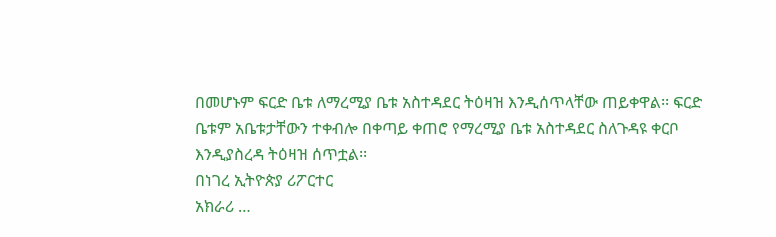በመሆኑም ፍርድ ቤቱ ለማረሚያ ቤቱ አስተዳደር ትዕዛዝ እንዲሰጥላቸው ጠይቀዋል፡፡ ፍርድ ቤቱም አቤቱታቸውን ተቀብሎ በቀጣይ ቀጠሮ የማረሚያ ቤቱ አስተዳደር ስለጉዳዩ ቀርቦ እንዲያስረዳ ትዕዛዝ ሰጥቷል፡፡
በነገረ ኢትዮጵያ ሪፖርተር
አክራሪ …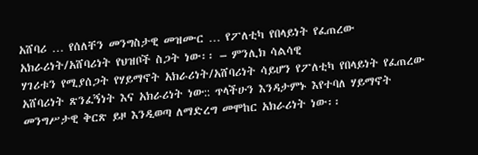አሸባሪ … የሰለቸን መንግስታዊ መዝሙር … የፖለቲካ የበላይነት የፈጠረው አክራሪነት/አሸባሪነት የህዝቦች ስጋት ነው፡፡ – ምንሊክ ሳልሳዊ
ሃገሪቱን የሚያሰጋት የሃይማኖት አክራሪነት/አሸባሪነት ሳይሆን የፖለቲካ የበላይነት የፈጠረው አሸባሪነት ጽንፈኝነት እና አክራሪነት ነው:: ጥላችሁን እንዳታምኑ እየተባለ ሃይማኖት መንግሥታዊ ቅርጽ ይዞ እንዲወጣ ለማድረግ መሞከር አክራሪነት ነው፡፡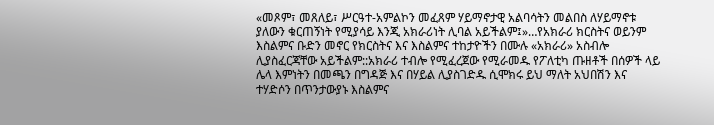«መጾም፣ መጸለይ፣ ሥርዓተ-አምልኮን መፈጸም ሃይማኖታዊ አልባሳትን መልበስ ለሃይማኖቱ ያለውን ቁርጠኝነት የሚያሳይ እንጂ አክራሪነት ሊባል አይችልም፤»…የአክራሪ ክርስትና ወይንም እስልምና ቡድን መኖር የክርስትና እና እስልምና ተከታዮችን በሙሉ «አክራሪ» አስብሎ ሊያስፈርጃቸው አይችልም::አክራሪ ተብሎ የሚፈረጀው የሚራመዱ የፖለቲካ ጡዘቶች በሰዎች ላይ ሌላ እምነትን በመጫን በግዳጅ እና በሃይል ሊያስገድዱ ሲሞክሩ ይህ ማለት አህበሽን እና ተሃድሶን በጥንታውያኑ እስልምና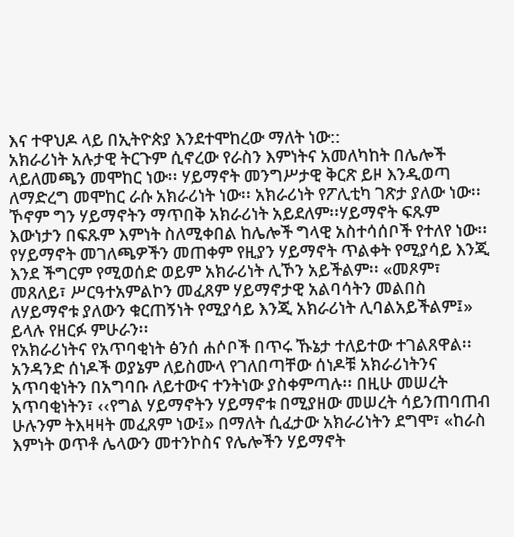እና ተዋህዶ ላይ በኢትዮጵያ እንደተሞከረው ማለት ነው::
አክራሪነት አሉታዊ ትርጉም ሲኖረው የራስን እምነትና አመለካከት በሌሎች ላይለመጫን መሞከር ነው፡፡ ሃይማኖት መንግሥታዊ ቅርጽ ይዞ እንዲወጣ ለማድረግ መሞከር ራሱ አክራሪነት ነው፡፡ አክራሪነት የፖሊቲካ ገጽታ ያለው ነው፡፡ ኾኖም ግን ሃይማኖትን ማጥበቅ አክራሪነት አይደለም፡፡ሃይማኖት ፍጹም እውነታን በፍጹም እምነት ስለሚቀበል ከሌሎች ግላዊ አስተሳሰቦች የተለየ ነው፡፡ የሃይማኖት መገለጫዎችን መጠቀም የዚያን ሃይማኖት ጥልቀት የሚያሳይ እንጂ እንደ ችግርም የሚወሰድ ወይም አክራሪነት ሊኾን አይችልም፡፡ «መጾም፣ መጸለይ፣ ሥርዓተአምልኮን መፈጸም ሃይማኖታዊ አልባሳትን መልበስ ለሃይማኖቱ ያለውን ቁርጠኝነት የሚያሳይ እንጂ አክራሪነት ሊባልአይችልም፤» ይላሉ የዘርፉ ምሁራን፡፡
የአክራሪነትና የአጥባቂነት ፅንሰ ሐሶቦች በጥሩ ኹኔታ ተለይተው ተገልጸዋል፡፡ አንዳንድ ሰነዶች ወያኔም ለይስሙላ የገለበጣቸው ሰነዶቹ አክራሪነትንና አጥባቂነትን በአግባቡ ለይተውና ተንትነው ያስቀምጣሉ፡፡ በዚሁ መሠረት አጥባቂነትን፣ ‹‹የግል ሃይማኖትን ሃይማኖቱ በሚያዘው መሠረት ሳይንጠባጠብ ሁሉንም ትእዛዛት መፈጸም ነው፤» በማለት ሲፈታው አክራሪነትን ደግሞ፣ «ከራስ እምነት ወጥቶ ሌላውን መተንኮስና የሌሎችን ሃይማኖት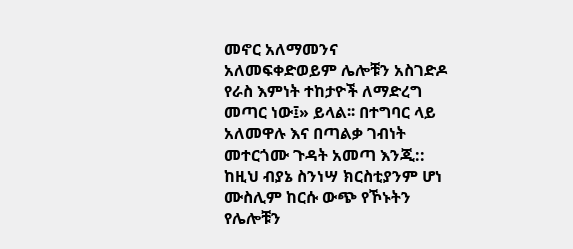መኖር አለማመንና አለመፍቀድወይም ሌሎቹን አስገድዶ የራስ እምነት ተከታዮች ለማድረግ መጣር ነው፤» ይላል፡፡ በተግባር ላይ አለመዋሉ እና በጣልቃ ገብነት መተርጎሙ ጉዳት አመጣ እንጂ::
ከዚህ ብያኔ ስንነሣ ክርስቲያንም ሆነ ሙስሊም ከርሱ ውጭ የኾኑትን የሌሎቹን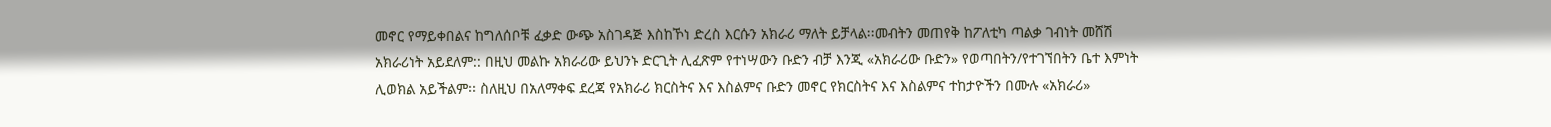መኖር የማይቀበልና ከግለሰቦቹ ፈቃድ ውጭ አስገዳጅ እስከኾነ ድረስ እርሱን አክራሪ ማለት ይቻላል፡፡መብትን መጠየቅ ከፖለቲካ ጣልቃ ገብነት መሸሽ አክራሪነት አይደለም:: በዚህ መልኩ አክራሪው ይህንኑ ድርጊት ሊፈጽም የተነሣውን ቡድን ብቻ እንጂ «አክራሪው ቡድን» የወጣበትን/የተገኘበትን ቤተ እምነት ሊወክል አይችልም፡፡ ስለዚህ በአለማቀፍ ደረጃ የአክራሪ ክርስትና እና እስልምና ቡድን መኖር የክርስትና እና እስልምና ተከታዮችን በሙሉ «አክራሪ»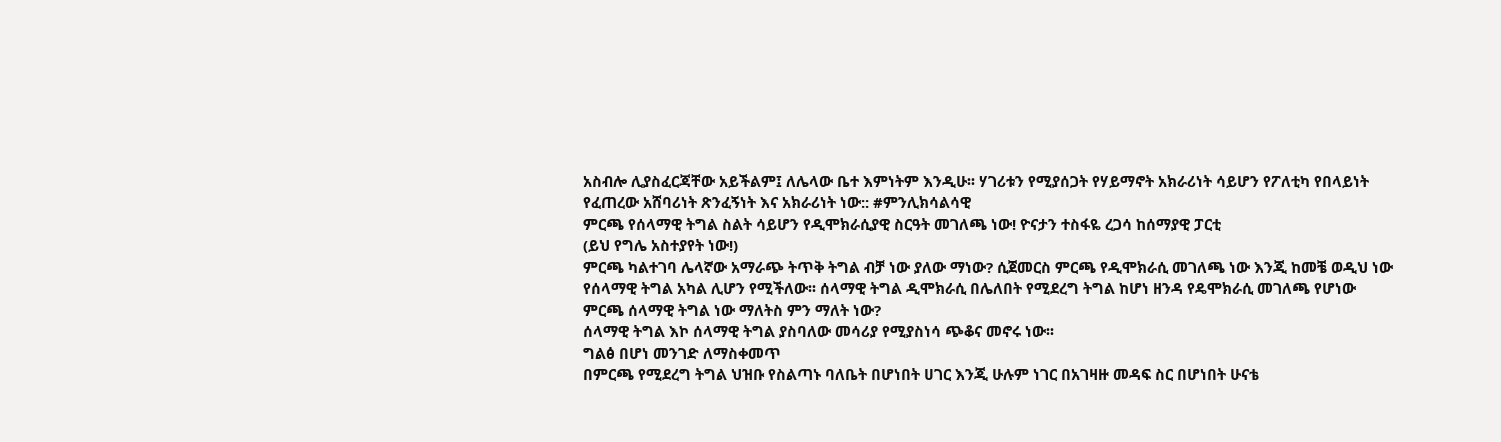አስብሎ ሊያስፈርጃቸው አይችልም፤ ለሌላው ቤተ እምነትም እንዲሁ፡፡ ሃገሪቱን የሚያሰጋት የሃይማኖት አክራሪነት ሳይሆን የፖለቲካ የበላይነት የፈጠረው አሸባሪነት ጽንፈኝነት እና አክራሪነት ነው:: #ምንሊክሳልሳዊ
ምርጫ የሰላማዊ ትግል ስልት ሳይሆን የዲሞክራሲያዊ ስርዓት መገለጫ ነው! ዮናታን ተስፋዬ ረጋሳ ከሰማያዊ ፓርቲ
(ይህ የግሌ አስተያየት ነው!)
ምርጫ ካልተገባ ሌላኛው አማራጭ ትጥቅ ትግል ብቻ ነው ያለው ማነው? ሲጀመርስ ምርጫ የዲሞክራሲ መገለጫ ነው እንጂ ከመቼ ወዲህ ነው የሰላማዊ ትግል አካል ሊሆን የሚችለው፡፡ ሰላማዊ ትግል ዲሞክራሲ በሌለበት የሚደረግ ትግል ከሆነ ዘንዳ የዴሞክራሲ መገለጫ የሆነው ምርጫ ሰላማዊ ትግል ነው ማለትስ ምን ማለት ነው?
ሰላማዊ ትግል እኮ ሰላማዊ ትግል ያስባለው መሳሪያ የሚያስነሳ ጭቆና መኖሩ ነው፡፡
ግልፅ በሆነ መንገድ ለማስቀመጥ
በምርጫ የሚደረግ ትግል ህዝቡ የስልጣኑ ባለቤት በሆነበት ሀገር እንጂ ሁሉም ነገር በአገዛዙ መዳፍ ስር በሆነበት ሁናቴ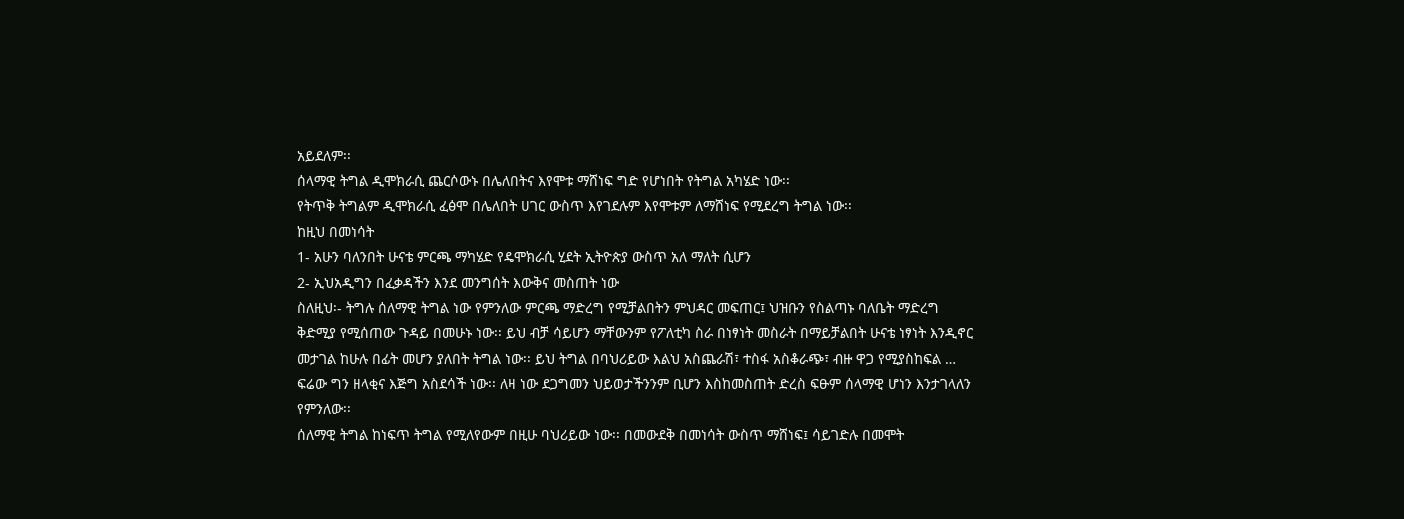አይደለም፡፡
ሰላማዊ ትግል ዲሞክራሲ ጨርሶውኑ በሌለበትና እየሞቱ ማሸነፍ ግድ የሆነበት የትግል አካሄድ ነው፡፡
የትጥቅ ትግልም ዲሞክራሲ ፈፅሞ በሌለበት ሀገር ውስጥ እየገደሉም እየሞቱም ለማሸነፍ የሚደረግ ትግል ነው፡፡
ከዚህ በመነሳት
1- አሁን ባለንበት ሁናቴ ምርጫ ማካሄድ የዴሞክራሲ ሂደት ኢትዮጵያ ውስጥ አለ ማለት ሲሆን
2- ኢህአዲግን በፈቃዳችን እንደ መንግሰት እውቅና መስጠት ነው
ስለዚህ፡- ትግሉ ሰለማዊ ትግል ነው የምንለው ምርጫ ማድረግ የሚቻልበትን ምህዳር መፍጠር፤ ህዝቡን የስልጣኑ ባለቤት ማድረግ ቅድሚያ የሚሰጠው ጉዳይ በመሁኑ ነው፡፡ ይህ ብቻ ሳይሆን ማቸውንም የፖለቲካ ስራ በነፃነት መስራት በማይቻልበት ሁናቴ ነፃነት እንዲኖር መታገል ከሁሉ በፊት መሆን ያለበት ትግል ነው፡፡ ይህ ትግል በባህሪይው እልህ አስጨራሽ፣ ተስፋ አስቆራጭ፣ ብዙ ዋጋ የሚያስከፍል … ፍሬው ግን ዘላቂና እጅግ አስደሳች ነው፡፡ ለዛ ነው ደጋግመን ህይወታችንንም ቢሆን እስከመስጠት ድረስ ፍፁም ሰላማዊ ሆነን እንታገላለን የምንለው፡፡
ሰለማዊ ትግል ከነፍጥ ትግል የሚለየውም በዚሁ ባህሪይው ነው፡፡ በመውደቅ በመነሳት ውስጥ ማሸነፍ፤ ሳይገድሉ በመሞት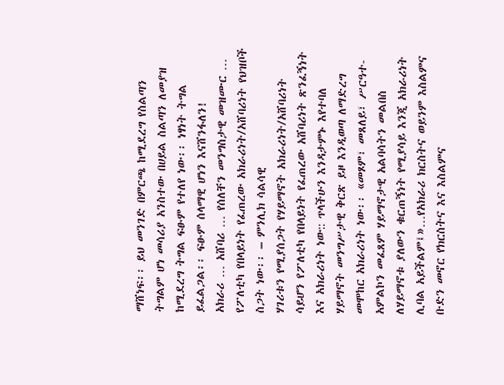ማሸነፍ፡፡ ይህ መንገድ በምርጫ ከሚደረግ የስልጣን ትግልም ሆነ መሳሪያ አንስተው በሀይል ስልጣን ለመያዝ ከሚደረግ ትግል ፍፁም የተለየ ነው፡፡ ነፃነት ትግል ይፈልጋል፡፡ ፍፁም ሰላማዊ ሆነን እናሸንፋለን!
አክራሪ … አሸባሪ … የሰለቸን መንግስታዊ መዝሙር … የፖለቲካ የበላይነት የፈጠረው አክራሪነት/አሸባሪነት የህዝቦች ስጋት ነው፡፡ – ምንሊክ ሳልሳዊ
ሃገሪቱን የሚያሰጋት የሃይማኖት አክራሪነት/አሸባሪነት ሳይሆን የፖለቲካ የበላይነት የፈጠረው አሸባሪነት ጽንፈኝነት እና አክራሪነት ነው:: ጥላችሁን እንዳታምኑ እየተባለ ሃይማኖት መንግሥታዊ ቅርጽ ይዞ እንዲወጣ ለማድረግ መሞከር አክራሪነት ነው፡፡ «መጾም፣ መጸለይ፣ ሥርዓተ-አምልኮን መፈጸም ሃይማኖታዊ አልባሳትን መልበስ ለሃይማኖቱ ያለውን ቁርጠኝነት የሚያሳይ እንጂ አክራሪነት ሊባል አይችልም፤»…የአክራሪ ክርስትና ወይንም እስልምና ቡድን መኖር የክርስትና እና እስልምና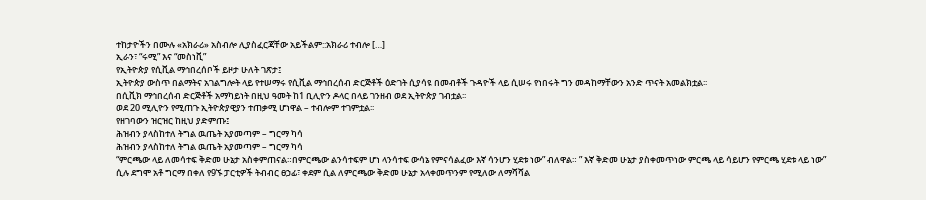ተከታዮችን በሙሉ «አክራሪ» አስብሎ ሊያስፈርጃቸው አይችልም::አክራሪ ተብሎ […]
ኢራን፣ “ሩሚ” እና “መስነቪ”
የኢትዮጵያ የሲቪል ማኅበረሰቦች ይዞታ ሁለት ገጽታ፤
ኢትዮጵያ ውስጥ በልማትና አገልግሎት ላይ የተሠማሩ የሲቪል ማኅበረሰብ ድርጅቶች ዕድገት ሲያሳዩ በመብቶች ጉዳዮች ላይ ሲሠሩ የነበሩት ግን መዳከማቸውን አንድ ጥናት አመልክቷል፡፡
በሲቪክ ማኅበረሰብ ድርጅቶች አማካይነት በዚህ ዓመት ከ1 ቢሊዮን ዶላር በላይ ገንዘብ ወደ ኢትዮጵያ ገብቷል፡፡
ወደ 20 ሚሊዮን የሚጠጉ ኢትዮጵያዊያን ተጠቃሚ ሆነዋል – ተብሎም ተገምቷል፡፡
የዘገባውን ዝርዝር ከዚህ ያድምጡ፤
ሕዝብን ያላስከተለ ትግል ዉጤት አያመጣም – ግርማ ካሳ
ሕዝብን ያላስከተለ ትግል ዉጤት አያመጣም – ግርማ ካሳ
“ምርጫው ላይ ለመሳተፍ ቅድመ ሁኔታ አስቀምጠናል።በምርጫው ልንሳተፍም ሆነ ላንሳተፍ ውሳኔ የምናሳልፈው እኛ ሳንሆን ሂደቱ ነው” ብለዋል። ” እኛ ቅድመ ሁኔታ ያስቀመጥነው ምርጫ ላይ ሳይሆን የምርጫ ሂደቱ ላይ ነው” ሲሉ ደግሞ አቶ ግርማ በቀለ የ9ኙ ፓርቲዎች ትብብር ፀኃፊ፣ ቀደም ሲል ለምርጫው ቅድመ ሁኔታ አላቀመጥንም የሚለው ለማሻሻል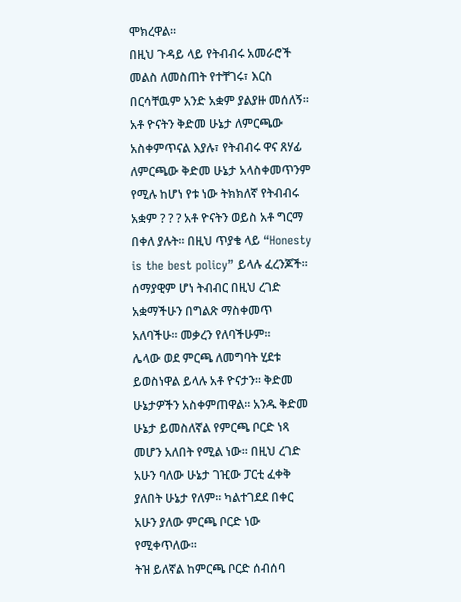ሞክረዋል።
በዚህ ጉዳይ ላይ የትብብሩ አመራሮች መልስ ለመስጠት የተቸገሩ፣ እርስ በርሳቸዉም አንድ አቋም ያልያዙ መሰለኝ። አቶ ዮናትን ቅድመ ሁኔታ ለምርጫው አስቀምጥናል እያሉ፣ የትብብሩ ዋና ጸሃፊ ለምርጫው ቅድመ ሁኔታ አላስቀመጥንም የሚሉ ከሆነ የቱ ነው ትክክለኛ የትብብሩ አቋም ? ? ? አቶ ዮናትን ወይስ አቶ ግርማ በቀለ ያሉት። በዚህ ጥያቄ ላይ “Honesty is the best policy” ይላሉ ፈረንጆች። ሰማያዊም ሆነ ትብብር በዚህ ረገድ አቋማችሁን በግልጽ ማስቀመጥ አለባችሁ። መቃረን የለባችሁም።
ሌላው ወደ ምርጫ ለመግባት ሂደቱ ይወስነዋል ይላሉ አቶ ዮናታን። ቅድመ ሁኔታዎችን አስቀምጠዋል። አንዱ ቅድመ ሁኔታ ይመስለኛል የምርጫ ቦርድ ነጻ መሆን አለበት የሚል ነው። በዚህ ረገድ አሁን ባለው ሁኔታ ገዢው ፓርቲ ፈቀቅ ያለበት ሁኔታ የለም። ካልተገደደ በቀር አሁን ያለው ምርጫ ቦርድ ነው የሚቀጥለው።
ትዝ ይለኛል ከምርጫ ቦርድ ሰብሰባ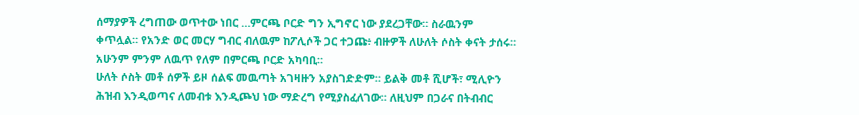ሰማያዎች ረግጠው ወጥተው ነበር …ምርጫ ቦርድ ግን ኢግኖር ነው ያደረጋቸው። ስራዉንም ቀጥሏል። የአንድ ወር መርሃ ግብር ብለዉም ከፖሊሶች ጋር ተጋጩ፥ ብዙዎች ለሁለት ሶስት ቀናት ታሰሩ። አሁንም ምንም ለዉጥ የለም በምርጫ ቦርድ አካባቢ።
ሁለት ሶስት መቶ ሰዎች ይዞ ሰልፍ መዉጣት አገዛዙን አያስገድድም። ይልቅ መቶ ሺሆች፣ ሚሊዮን ሕዝብ እንዲወጣና ለመብቱ እንዲጮህ ነው ማድረግ የሚያስፈለገው። ለዚህም በጋራና በትብብር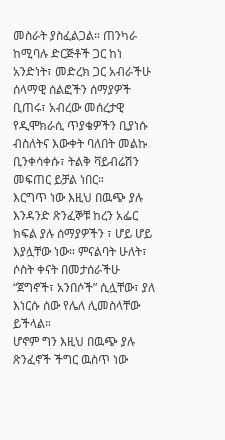መስራት ያስፈልጋል። ጠንካራ ከሚባሉ ድርጅቶች ጋር ከነ አንድነት፣ መድረክ ጋር አብራችሁ ሰላማዊ ሰልፎችን ሰማያዎች ቢጠሩ፣ አብረው መሰረታዊ የዲሞክራሲ ጥያቄዎችን ቢያነሱ ብስለትና እውቀት ባለበት መልኩ ቢንቀሳቀሱ፣ ትልቅ ቫይብሬሽን መፍጠር ይቻል ነበር።
እርግጥ ነው እዚህ በዉጭ ያሉ እንዳንድ ጽንፈኞቹ ከረን አፌር ክፍል ያሉ ሰማያዎችን ፣ ሆይ ሆይ እያሏቸው ነው። ምናልባት ሁለት፣ ሶስት ቀናት በመታሰራችሁ “ጀግኖች፣ አንበሶች” ሲሏቸው፣ ያለ እነርሱ ሰው የሌለ ሊመስላቸው ይችላል።
ሆኖም ግን እዚህ በዉጭ ያሉ ጽንፈኖች ችግር ዉስጥ ነው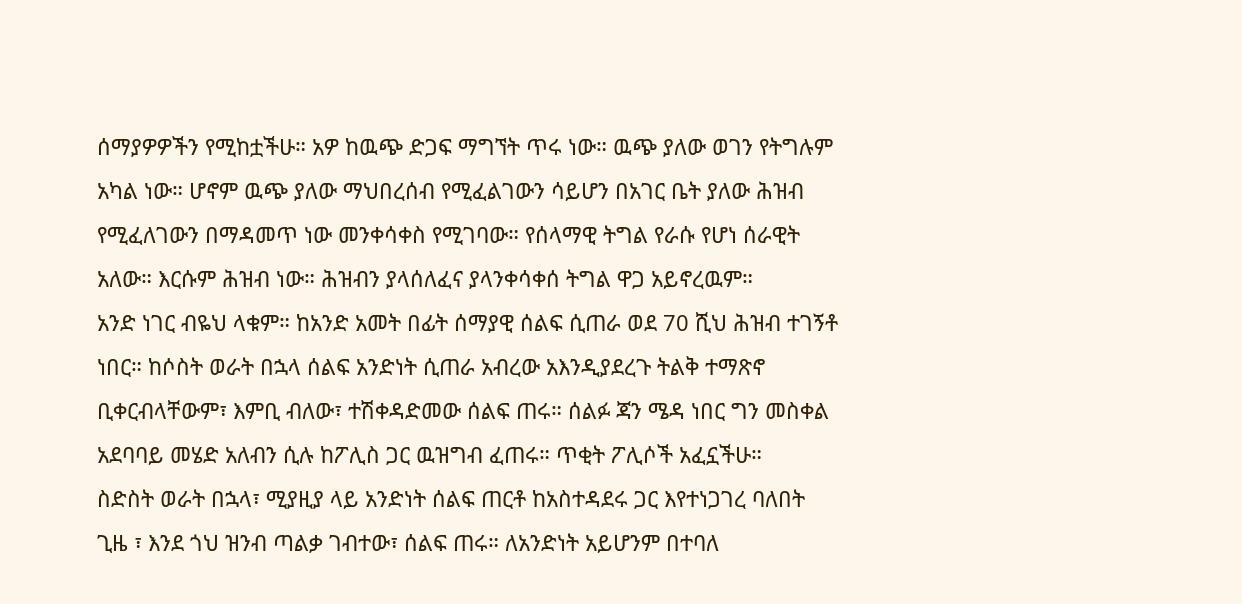ሰማያዎዎችን የሚከቷችሁ። አዎ ከዉጭ ድጋፍ ማግኘት ጥሩ ነው። ዉጭ ያለው ወገን የትግሉም አካል ነው። ሆኖም ዉጭ ያለው ማህበረሰብ የሚፈልገውን ሳይሆን በአገር ቤት ያለው ሕዝብ የሚፈለገውን በማዳመጥ ነው መንቀሳቀስ የሚገባው። የሰላማዊ ትግል የራሱ የሆነ ሰራዊት አለው። እርሱም ሕዝብ ነው። ሕዝብን ያላሰለፈና ያላንቀሳቀሰ ትግል ዋጋ አይኖረዉም።
አንድ ነገር ብዬህ ላቁም። ከአንድ አመት በፊት ሰማያዊ ሰልፍ ሲጠራ ወደ 70 ሺህ ሕዝብ ተገኝቶ ነበር። ከሶስት ወራት በኋላ ሰልፍ አንድነት ሲጠራ አብረው አእንዲያደረጉ ትልቅ ተማጽኖ ቢቀርብላቸውም፣ እምቢ ብለው፣ ተሽቀዳድመው ሰልፍ ጠሩ። ሰልፉ ጃን ሜዳ ነበር ግን መስቀል አደባባይ መሄድ አለብን ሲሉ ከፖሊስ ጋር ዉዝግብ ፈጠሩ። ጥቂት ፖሊሶች አፈኗችሁ።
ስድስት ወራት በኋላ፣ ሚያዚያ ላይ አንድነት ሰልፍ ጠርቶ ከአስተዳደሩ ጋር እየተነጋገረ ባለበት ጊዜ ፣ እንደ ጎህ ዝንብ ጣልቃ ገብተው፣ ሰልፍ ጠሩ። ለአንድነት አይሆንም በተባለ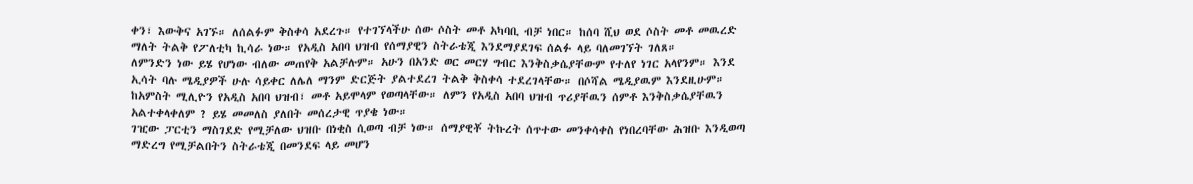ቀን፣ እውቅና አገኙ። ለሰልፉም ቅስቀሳ አደረጉ። የተገኘላችሁ ሰው ሶስት መቶ አካባቢ ብቻ ነበር። ከሰባ ሺህ ወደ ሶስት መቶ መዉረድ ማለት ትልቅ የፖለቲካ ኪሳራ ነው። የአዲስ አበባ ህዝብ የሰማያዊን ስትራቴጂ እንደማያደገፍ ሰልፉ ላይ ባለመገኘት ገለጸ።
ለምንድን ነው ይሄ የሆነው ብለው መጠየቅ አልቻሉም። አሁን በአንድ ወር መርሃ ግብር እንቅስቃሴያቸውም የተለየ ነገር አላየንም። እንደ ኢሳት ባሉ ሜዲያዎች ሁሉ ሳይቀር ለሌለ ማንም ድርጅት ያልተደረገ ትልቅ ቅስቀሳ ተደረገላቸው። በሶሻል ሜዲያዉም እንደዚሁም። ከአምስት ሚሊዮን የአዲስ አበባ ህዝብ፣ መቶ አይሞላም የወጣላቸው። ለምን የአዲስ አበባ ህዝብ ጥሪያቸዉን ሰምቶ እንቅስቃሴያቸዉን አልተቀላቀለም ? ይሄ መመለስ ያለበት መሰረታዊ ጥያቄ ነው።
ገዢው ፓርቲን ማስገደድ የሚቻለው ህዝቡ በነቂስ ሲወጣ ብቻ ነው። ሰማያዊቾ ትኩረት ሰጥተው መንቀሳቀስ የነበረባቸው ሕዝቡ እንዲወጣ ማድረግ የሚቻልበትን ስትራቴጂ በመንደፍ ላይ መሆን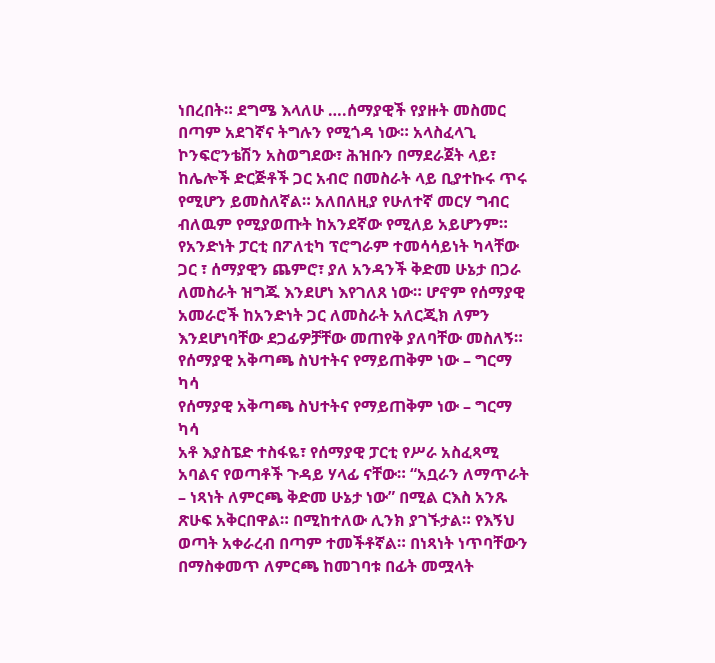ነበረበት። ደግሜ እላለሁ ….ሰማያዊች የያዙት መስመር በጣም አደገኛና ትግሉን የሚጎዳ ነው። አላስፈላጊ ኮንፍሮንቴሽን አስወግደው፣ ሕዝቡን በማደራጀት ላይ፣ ከሌሎች ድርጅቶች ጋር አብሮ በመስራት ላይ ቢያተኩሩ ጥሩ የሚሆን ይመስለኛል። አለበለዚያ የሁለተኛ መርሃ ግብር ብለዉም የሚያወጡት ከአንደኛው የሚለይ አይሆንም።
የአንድነት ፓርቲ በፖለቲካ ፕሮግራም ተመሳሳይነት ካላቸው ጋር ፣ ሰማያዊን ጨምሮ፣ ያለ አንዳንች ቅድመ ሁኔታ በጋራ ለመስራት ዝግጁ እንደሆነ እየገለጸ ነው። ሆኖም የሰማያዊ አመራሮች ከአንድነት ጋር ለመስራት አለርጂክ ለምን እንደሆነባቸው ደጋፊዎቻቸው መጠየቅ ያለባቸው መስለኝ።
የሰማያዊ አቅጣጫ ስህተትና የማይጠቅም ነው – ግርማ ካሳ
የሰማያዊ አቅጣጫ ስህተትና የማይጠቅም ነው – ግርማ ካሳ
አቶ እያስፔድ ተስፋዬ፣ የሰማያዊ ፓርቲ የሥራ አስፈጻሚ አባልና የወጣቶች ጉዳይ ሃላፊ ናቸው። “አቧራን ለማጥራት – ነጻነት ለምርጫ ቅድመ ሁኔታ ነው” በሚል ርእስ አንጹ ጽሁፍ አቅርበዋል። በሚከተለው ሊንክ ያገኙታል። የእኝህ ወጣት አቀራረብ በጣም ተመችቶኛል። በነጻነት ነጥባቸውን በማስቀመጥ ለምርጫ ከመገባቱ በፊት መሟላት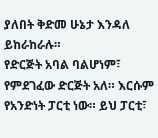ያለበት ቅድመ ሁኔታ እንዳለ ይከራከራሉ።
የድርጅት አባል ባልሆነም፣ የምደገፈው ድርጅት አለ። እርሱም የአንድነት ፓርቲ ነው። ይህ ፓርቲ፣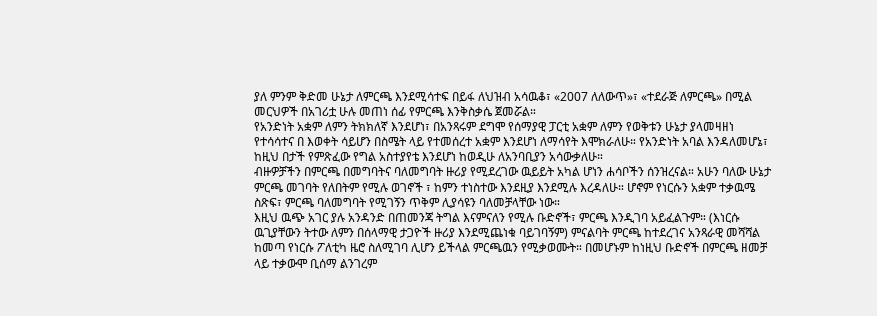ያለ ምንም ቅድመ ሁኔታ ለምርጫ እንደሚሳተፍ በይፋ ለህዝብ አሳዉቆ፣ «2007 ለለውጥ»፣ «ተደራጅ ለምርጫ» በሚል መርህዎች በአገሪቷ ሁሉ መጠነ ሰፊ የምርጫ እንቅስቃሴ ጀመሯል።
የአንድነት አቋም ለምን ትክክለኛ እንደሆነ፣ በአንጻሩም ደግሞ የሰማያዊ ፓርቲ አቋም ለምን የወቅቱን ሁኔታ ያላመዛዘነ የተሳሳተና በ እወቀት ሳይሆን በስሜት ላይ የተመሰረተ አቋም እንደሆነ ለማሳየት እሞክራለሁ። የአንድነት አባል እንዳለመሆኔ፣ ከዚህ በታች የምጽፈው የግል አስተያየቴ እንደሆነ ከወዲሁ ለአንባቢያን አሳውቃለሁ።
ብዙዎቻችን በምርጫ በመግባትና ባለመግባት ዙሪያ የሚደረገው ዉይይት አካል ሆነን ሐሳቦችን ሰንዝረናል። አሁን ባለው ሁኔታ ምርጫ መገባት የለበትም የሚሉ ወገኖች ፣ ከምን ተነስተው እንደዚያ እንደሚሉ እረዳለሁ። ሆኖም የነርሱን አቋም ተቃዉሜ ስጽፍ፣ ምርጫ ባለመግባት የሚገኝን ጥቅም ሊያሳዩን ባለመቻላቸው ነው።
እዚህ ዉጭ አገር ያሉ አንዳንድ በጠመንጃ ትግል እናምናለን የሚሉ ቡድኖች፣ ምርጫ እንዲገባ አይፈልጉም። (እነርሱ ዉጊያቸውን ትተው ለምን በሰላማዊ ታጋዮች ዙሪያ እንደሚጨነቁ ባይገባኝም) ምናልባት ምርጫ ከተደረገና አንጻራዊ መሻሻል ከመጣ የነርሱ ፖለቲካ ዜሮ ስለሚገባ ሊሆን ይችላል ምርጫዉን የሚቃወሙት። በመሆኑም ከነዚህ ቡድኖች በምርጫ ዘመቻ ላይ ተቃውሞ ቢሰማ ልንገረም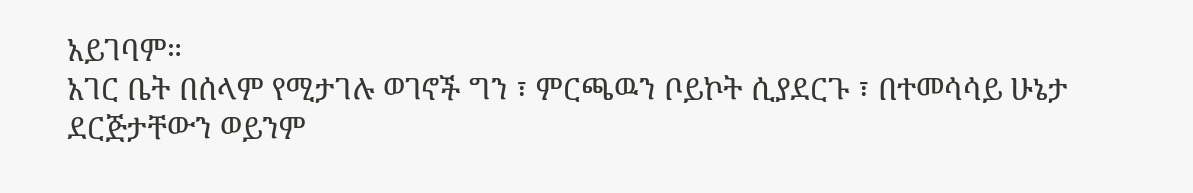አይገባም።
አገር ቤት በሰላም የሚታገሉ ወገኖች ግን ፣ ምርጫዉን ቦይኮት ሲያደርጉ ፣ በተመሳሳይ ሁኔታ ደርጅታቸውን ወይንም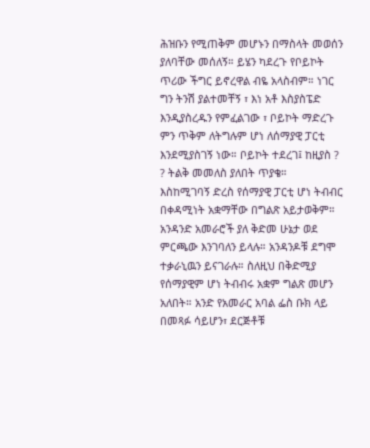ሕዝቡን የሚጠቅም መሆኑን በማስላት መወሰን ያለባቸው መሰለኝ። ይሄን ካደረጉ የቦይኮት ጥሪው ችግር ይኖረዋል ብዬ አላስብም። ነገር ግን ትንሽ ያልተመቸኝ ፣ እነ አቶ እስያስፔድ እንዲያስረዱን የምፈልገው ፣ ቦይኮት ማድረጉ ምን ጥቅም ለትግሉም ሆነ ለሰማያዊ ፓርቲ እንደሚያስገኝ ነው። ቦይኮት ተደረገ፤ ከዚያስ ? ? ትልቅ መመለስ ያለበት ጥያቄ።
እስከሚገባኝ ድረስ የሰማያዊ ፓርቲ ሆነ ትብብር በቀዳሚነት አቋማቸው በግልጽ አይታወቅም። አንዳንድ አመራሮች ያለ ቅድመ ሁኔታ ወደ ምርጫው እንገባለን ይላሉ። አንዳንዶቹ ደግሞ ተቃራኒዉን ይናገራሉ። ስለዚህ በቅድሚያ የሰማያዊም ሆነ ትብብሩ አቋም ግልጽ መሆን አለበት። አንድ የአመራር አባል ፌስ ቡክ ላይ በመጻፉ ሳይሆን፣ ደርጅቶቹ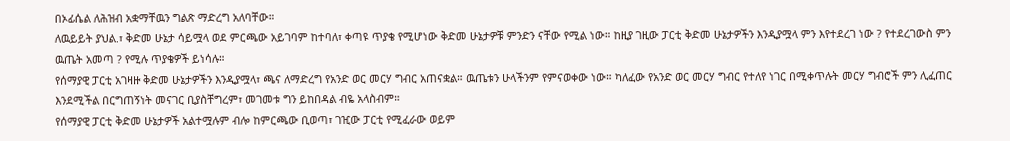በኦፊሴል ለሕዝብ አቋማቸዉን ግልጽ ማድረግ አለባቸው።
ለዉይይት ያህል.፣ ቅድመ ሁኔታ ሳይሟላ ወደ ምርጫው አይገባም ከተባለ፣ ቀጣዩ ጥያቄ የሚሆነው ቅድመ ሁኔታዎቹ ምንድን ናቸው የሚል ነው። ከዚያ ገዚው ፓርቲ ቅድመ ሁኔታዎችን እንዲያሟላ ምን እየተደረገ ነው ? የተደረገውስ ምን ዉጤት አመጣ ? የሚሉ ጥያቄዎች ይነሳሉ።
የሰማያዊ ፓርቲ አገዛዙ ቅድመ ሁኔታዎችን እንዲያሟላ፣ ጫና ለማድረግ የአንድ ወር መርሃ ግብር አጠናቋል። ዉጤቱን ሁላችንም የምናወቀው ነው። ካለፈው የአንድ ወር መርሃ ግብር የተለየ ነገር በሚቀጥሉት መርሃ ግብሮች ምን ሊፈጠር እንደሚችል በርግጠኝነት መናገር ቢያስቸግረም፣ መገመቱ ግን ይከበዳል ብዬ አላስብም።
የሰማያዊ ፓርቲ ቅድመ ሁኔታዎች አልተሟሉም ብሎ ከምርጫው ቢወጣ፣ ገዢው ፓርቲ የሚፈራው ወይም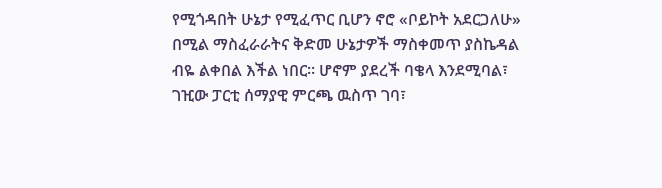የሚጎዳበት ሁኔታ የሚፈጥር ቢሆን ኖሮ «ቦይኮት አደርጋለሁ» በሚል ማስፈራራትና ቅድመ ሁኔታዎች ማስቀመጥ ያስኬዳል ብዬ ልቀበል እችል ነበር። ሆኖም ያደረች ባቄላ እንደሚባል፣ ገዢው ፓርቲ ሰማያዊ ምርጫ ዉስጥ ገባ፣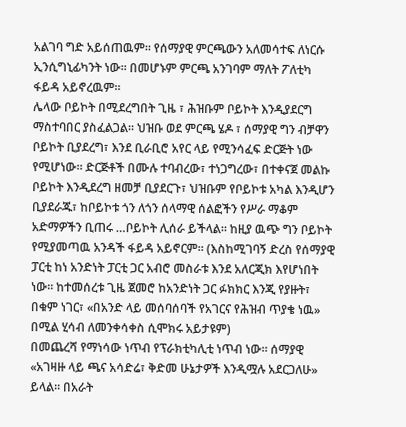አልገባ ግድ አይሰጠዉም። የሰማያዊ ምርጫውን አለመሳተፍ ለነርሱ ኢንሲግኒፊካንት ነው። በመሆኑም ምርጫ አንገባም ማለት ፖለቲካ ፋይዳ አይኖረዉም።
ሌላው ቦይኮት በሚደረግበት ጊዜ ፣ ሕዝቡም ቦይኮት እንዲያደርግ ማስተባበር ያስፈልጋል። ህዝቡ ወደ ምርጫ ሄዶ ፣ ሰማያዊ ግን ብቻዋን ቦይኮት ቢያደረግ፣ እንደ ቢራቢሮ አየር ላይ የሚንሳፈፍ ድርጅት ነው የሚሆነው። ድርጅቶች በሙሉ ተባብረው፣ ተነጋግረው፣ በተቀናጀ መልኩ ቦይኮት እንዲደረግ ዘመቻ ቢያደርጉ፣ ህዝቡም የቦይኮቱ አካል እንዲሆን ቢያደራጁ፣ ከቦይኮቱ ጎን ለጎን ሰላማዊ ሰልፎችን የሥራ ማቆም አድማዎችን ቢጠሩ …ቦይኮት ሊሰራ ይችላል። ከዚያ ዉጭ ግን ቦይኮት የሚያመጣዉ አንዳች ፋይዳ አይኖርም። (እስከሚገባኝ ድረስ የሰማያዊ ፓርቲ ከነ አንድነት ፓርቲ ጋር አብሮ መስራቱ እንደ አለርጂክ እየሆነበት ነው። ከተመሰረቱ ጊዜ ጀመሮ ከአንድነት ጋር ፉክክር እንጂ የያዙት፣ በቁም ነገር፣ «በአንድ ላይ መሰባሰባች የአገርና የሕዝብ ጥያቄ ነዉ» በሚል ሂሳብ ለመንቀሳቀስ ሲሞክሩ አይታዩም)
በመጨረሻ የማነሳው ነጥብ የፕራክቲካሊቲ ነጥብ ነው። ሰማያዊ «አገዛዙ ላይ ጫና አሳድሬ፣ ቅድመ ሁኔታዎች እንዲሟሉ አደርጋለሁ» ይላል። በአራት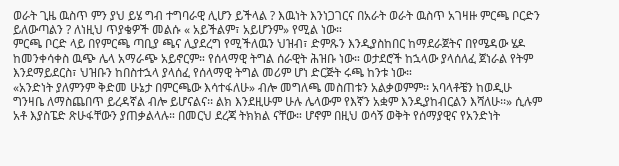ወራት ጊዜ ዉስጥ ምን ያህ ይሄ ግብ ተግባራዊ ሊሆን ይችላል ? እዉነት እንነጋገርና በአራት ወራት ዉስጥ አገዛዙ ምርጫ ቦርድን ይለውጣልን ? ለነዚህ ጥያቄዎች መልሱ « አይችልም፣ አይሆንም» የሚል ነው።
ምርጫ ቦርድ ላይ በየምርጫ ጣቢያ ጫና ሊያደረግ የሚችለዉን ህዝብ፣ ድምጹን እንዲያስከበር ከማደራጀትና በየሜዳው ሄዶ ከመንቀሳቀስ ዉጭ ሌላ አማራጭ አይኖርም። የሰላማዊ ትግል ሰራዊት ሕዝቡ ነው። ወታደሮች ከኋላው ያላሰለፈ ጀነራል የትም እንደማይደርስ፣ ህዝቡን ከበስተኋላ ያላሰፈ የሰላማዊ ትግል መሪም ሆነ ድርጅት ሩጫ ከንቱ ነው።
«አንድነት ያለምንም ቅድመ ሁኔታ በምርጫው እሳተፋለሁ» ብሎ መግለጫ መስጠቱን አልቃወምም፡፡ አባላቶቼን ከወዲሁ ግንዛቤ ለማስጨበጥ ይረዳኛል ብሎ ይሆናልና፡፡ ልክ እንደዚሁም ሁሉ ሌላውም የእኛን አቋም እንዲያከብርልን እሻለሁ፡፡» ሲሉም አቶ እያስፔድ ጽሁፋቸውን ያጠቃልላሉ። በመርህ ደረጃ ትክክል ናቸው። ሆኖም በዚህ ወሳኝ ወቅት የሰማያዊና የአንድነት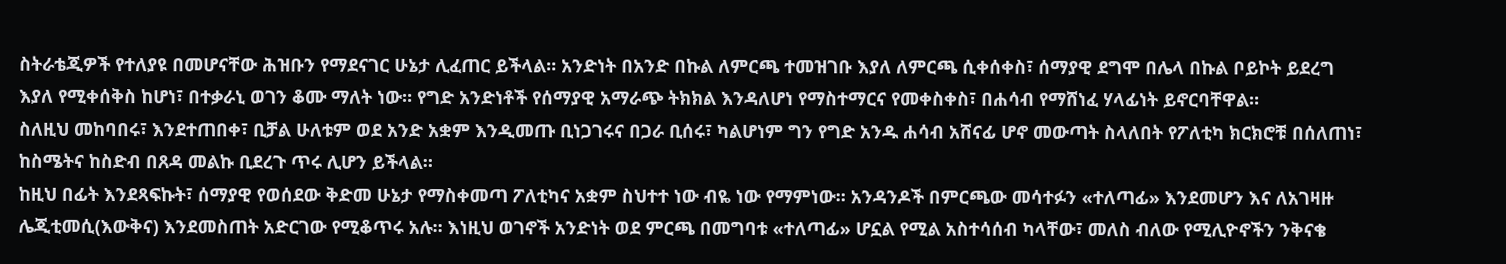ስትራቴጂዎች የተለያዩ በመሆናቸው ሕዝቡን የማደናገር ሁኔታ ሊፈጠር ይችላል። አንድነት በአንድ በኩል ለምርጫ ተመዝገቡ እያለ ለምርጫ ሲቀሰቀስ፣ ሰማያዊ ደግሞ በሌላ በኩል ቦይኮት ይደረግ እያለ የሚቀሰቅስ ከሆነ፣ በተቃራኒ ወገን ቆሙ ማለት ነው። የግድ አንድነቶች የሰማያዊ አማራጭ ትክክል እንዳለሆነ የማስተማርና የመቀስቀስ፣ በሐሳብ የማሸነፈ ሃላፊነት ይኖርባቸዋል።
ስለዚህ መከባበሩ፣ እንደተጠበቀ፣ ቢቻል ሁለቱም ወደ አንድ አቋም እንዲመጡ ቢነጋገሩና በጋራ ቢሰሩ፣ ካልሆነም ግን የግድ አንዱ ሐሳብ አሸናፊ ሆኖ መውጣት ስላለበት የፖለቲካ ክርክሮቹ በሰለጠነ፣ ከስሜትና ከስድብ በጸዳ መልኩ ቢደረጉ ጥሩ ሊሆን ይችላል።
ከዚህ በፊት እንደጻፍኩት፣ ሰማያዊ የወሰደው ቅድመ ሁኔታ የማስቀመጣ ፖለቲካና አቋም ስህተተ ነው ብዬ ነው የማምነው። አንዳንዶች በምርጫው መሳተፉን «ተለጣፊ» እንደመሆን እና ለአገዛዙ ሌጂቲመሲ(እውቅና) እንደመስጠት አድርገው የሚቆጥሩ አሉ። እነዚህ ወገኖች አንድነት ወደ ምርጫ በመግባቱ «ተለጣፊ» ሆኗል የሚል አስተሳሰብ ካላቸው፣ መለስ ብለው የሚሊዮኖችን ንቅናቄ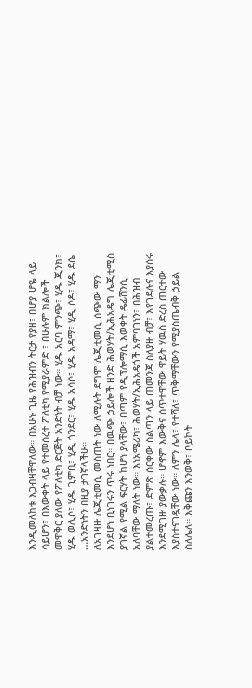እንዲመለከቱ እጋብዛቸዋለው። በአሁኑ ጊዜ የሕዝብን ትርታ የያዘ፣ በሆያ ሆዬ ላይ ሳይሆን፣ በእውቀት ላይ የተመሰረተ ፖለቲካ የሚያራምድ ፣ በሁሉም ክልሎች መዋቅር ያለው የፖለቲካ ድርጅት አንድነት ብቻ ነው። ሂዱ አርባ ምንጭ፣ ሂዱ ጂንክ፣ ሂዱ ወሊሶ፣ ሂዱ ጊምቢ፣ ሂዲ ጎንደር፣ ሂዱ አሳሶ፣ ሂዱ አዳማ፣ ሂዲ ሶዶ፣ ሂዱ ደሴ …አንድነትን በዚያ ታገኛላችሁ።
ለአገዛዙ ሌጂቲመሲ መስጠት ነው ለሚሉት ደግሞ ሌጂቲመሲ ሰጭው ማን እንደሆነ ቢነገሩን ጥሩ ነበር። በዉጭ ኃይሎች ዘንድ ሕወሃት/ኢሕአዴግ ሌጂቲሚስ ያገኛል የሚል ፍርሃት ከሆነ ያላቸው፣ በጣም የዲፕሎማሲ እወቀት ዴፊሸንሲ አለባቸው ማለት ነው። እነአሜሪካ፣ ሕወሃት/ኢሕአዴጎች አምባገነን፣ በሕዝብ ያልተመረጡ፣ ድምጽ ሰርቀው ስልጣን ላይ ጠመንጃ ስለያዙ ብቻ፣ እየገደሉና እያሰሩ እንደሚገዙ ያውቃሉ። ሆኖም እውቅና ሰጥተዋቸው ዋይት ሃዉስ ድረስ ጠርተው እያስተናገዷቸው ነው። ለምን ሌላ፣ የተሻለ፣ ጥቅማቸውን የሚያስጤብቅ ኃይል ስለሌለ። እቅጩን እንወቅ፣ ቦይኮት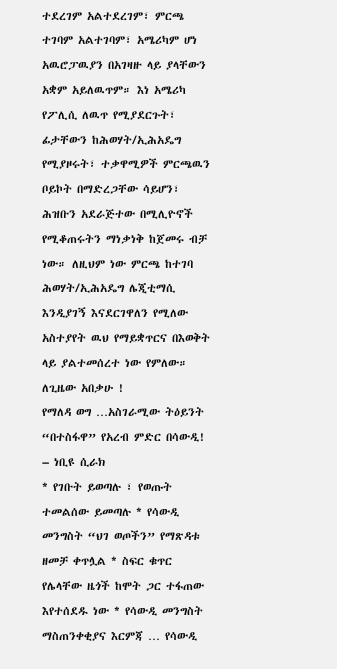ተደረገም አልተደረገም፣ ምርጫ ተገባም አልተገባም፣ አሜሪካም ሆነ አዉሮፓዉያን በአገዛዙ ላይ ያላቸውን አቋም አይለዉጥም። እነ አሜሪካ የፖሊሲ ለዉጥ የሚያደርጉት፣ ፊታቸውን ከሕወሃት/ኢሕአዴግ የሚያዞሩት፣ ተቃዋሚዎች ምርጫዉን ቦይኮት በማድረጋቸው ሳይሆን፣ ሕዝቡን አደራጅተው በሚሊዮኖች የሚቆጠሩትን ማነቃነቅ ከጀመሩ ብቻ ነው። ለዚህም ነው ምርጫ ከተገባ ሕወሃት/ኢሕአዴግ ሌጂቲማሲ እንዲያገኝ እናደርገዋለን የሚለው አስተያየት ዉህ የማይቋጥርና በእወቅት ላይ ያልተመሰረተ ነው የምለው።
ለጊዜው አበቃሁ !
የማለዳ ወግ …አስገራሚው ትዕይንት “በተስፋዋ” የአረብ ምድር በሳውዲ! – ነቢዩ ሲራክ
* የገቡት ይወጣሉ ፣ የወጡት ተመልሰው ይመጣሉ * የሳውዲ መንግስት “ህገ ወጦችን” የማጽዳቱ ዘመቻ ቀጥሏል * ስፍር ቁጥር የሌላቸው ዜጎች ከሞት ጋር ተፋጠው እየተሰደዱ ነው * የሳውዲ መንግስት ማስጠንቀቂያና እርምጃ … የሳውዲ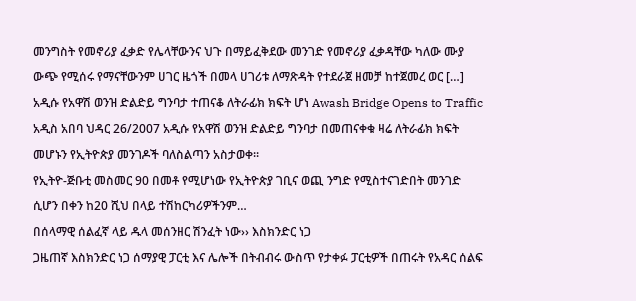መንግስት የመኖሪያ ፈቃድ የሌላቸውንና ህጉ በማይፈቅደው መንገድ የመኖሪያ ፈቃዳቸው ካለው ሙያ ውጭ የሚሰሩ የማናቸውንም ሀገር ዜጎች በመላ ሀገሪቱ ለማጽዳት የተደራጀ ዘመቻ ከተጀመረ ወር […]
አዲሱ የአዋሽ ወንዝ ድልድይ ግንባታ ተጠናቆ ለትራፊክ ክፍት ሆነ Awash Bridge Opens to Traffic
አዲስ አበባ ህዳር 26/2007 አዲሱ የአዋሽ ወንዝ ድልድይ ግንባታ በመጠናቀቁ ዛሬ ለትራፊክ ክፍት መሆኑን የኢትዮጵያ መንገዶች ባለስልጣን አስታወቀ።
የኢትዮ-ጅቡቲ መስመር 90 በመቶ የሚሆነው የኢትዮጵያ ገቢና ወጪ ንግድ የሚስተናገድበት መንገድ ሲሆን በቀን ከ20 ሺህ በላይ ተሽከርካሪዎችንም…
በሰላማዊ ሰልፈኛ ላይ ዱላ መሰንዘር ሽንፈት ነው›› እስክንድር ነጋ
ጋዜጠኛ እስክንድር ነጋ ሰማያዊ ፓርቲ እና ሌሎች በትብብሩ ውስጥ የታቀፉ ፓርቲዎች በጠሩት የአዳር ሰልፍ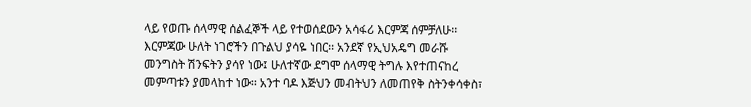ላይ የወጡ ሰላማዊ ሰልፈኞች ላይ የተወሰደውን አሳፋሪ እርምጃ ሰምቻለሁ፡፡ እርምጃው ሁለት ነገሮችን በጉልህ ያሳዬ ነበር፡፡ አንደኛ የኢህአዴግ መራሹ መንግስት ሽንፍትን ያሳየ ነው፤ ሁለተኛው ደግሞ ሰላማዊ ትግሉ እየተጠናከረ መምጣቱን ያመላከተ ነው፡፡ አንተ ባዶ እጅህን መብትህን ለመጠየቅ ስትንቀሳቀስ፣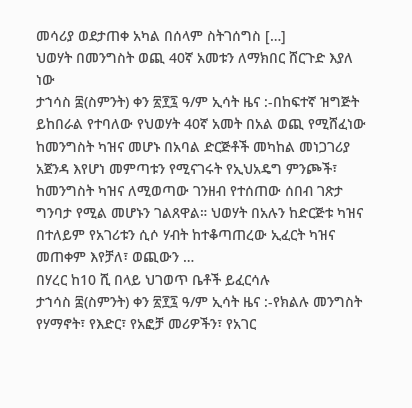መሳሪያ ወደታጠቀ አካል በሰላም ስትገሰግስ […]
ህወሃት በመንግስት ወጪ 40ኛ አመቱን ለማክበር ሸርጉድ እያለ ነው
ታኀሳስ ፰(ስምንት) ቀን ፳፻፯ ዓ/ም ኢሳት ዜና :-በከፍተኛ ዝግጅት ይከበራል የተባለው የህወሃት 40ኛ አመት በአል ወጪ የሚሸፈነው ከመንግስት ካዝና መሆኑ በአባል ድርጅቶች መካከል መነጋገሪያ አጀንዳ እየሆነ መምጣቱን የሚናገሩት የኢህአዴግ ምንጮች፣ ከመንግስት ካዝና ለሚወጣው ገንዘብ የተሰጠው ሰበብ ገጽታ ግንባታ የሚል መሆኑን ገልጸዋል። ህወሃት በአሉን ከድርጅቱ ካዝና በተለይም የአገሪቱን ሲሶ ሃብት ከተቆጣጠረው ኢፈርት ካዝና መጠቀም እየቻለ፣ ወጪውን …
በሃረር ከ10 ሺ በላይ ህገወጥ ቤቶች ይፈርሳሉ
ታኀሳስ ፰(ስምንት) ቀን ፳፻፯ ዓ/ም ኢሳት ዜና :-የክልሉ መንግስት የሃማኖት፣ የእድር፣ የአፎቻ መሪዎችን፣ የአገር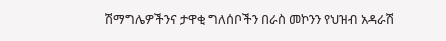ሽማግሌዎችንና ታዋቂ ግለሰቦችን በራስ መኮንን የህዝብ አዳራሽ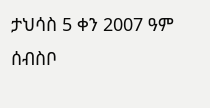ታህሳስ 5 ቀን 2007 ዓም ሰብስቦ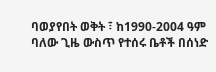ባወያየበት ወቅት ፣ ከ1990-2004 ዓም ባለው ጊዜ ውስጥ የተሰሩ ቤቶች በሰነድ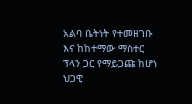አልባ ቤትነት የተመዘገቡ እና ከከተማው ማስተር ፕላን ጋር የማይጋጩ ከሆነ ህጋዊ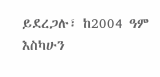ይደረጋሉ፣ ከ2004 ዓም እስካሁን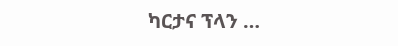ካርታና ፕላን …